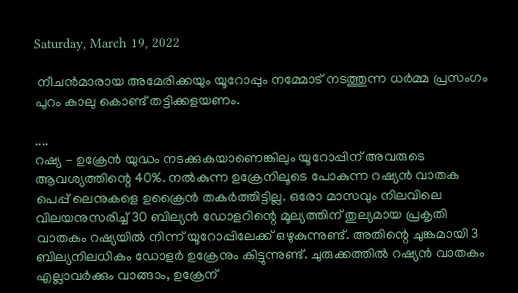Saturday, March 19, 2022

 നീചൻമാരായ അമേരിക്കയും യൂറോപ്പും നമ്മോട് നടത്തുന്ന ധർമ്മ പ്രസംഗം പുറം കാലു കൊണ്ട് തട്ടിക്കളയണം.

....
റഷ്യ - ഉക്രേൻ യുദ്ധം നടക്കുകയാണെങ്കിലും യൂറോപ്പിന് അവരുടെ ആവശ്യത്തിന്റെ 40%. നൽകുന്ന ഉക്രേനിലൂടെ പോകുന്ന റഷ്യൻ വാതക പെപ്പ് ലെനുകളെ ഉക്രൈൻ തകർത്തിട്ടില്ല. ഒരോ മാസവും നിലവിലെ വിലയനുസരിച്ച് 30 ബില്യൻ ഡോളറിന്റെ മൂല്യത്തിന് തുല്യമായ പ്രകൃതി വാതകം റഷ്യയിൽ നിന്ന് യൂറോപ്പിലേക്ക് ഒഴുകുന്നുണ്ട്. അതിന്റെ ചുങ്കമായി 3 ബില്യനിലധികം ഡോളർ ഉക്രേനും കിട്ടുന്നുണ്ട്. ചുരുക്കത്തിൽ റഷ്യൻ വാതകം എല്ലാവർക്കും വാങ്ങാം, ഉക്രേന്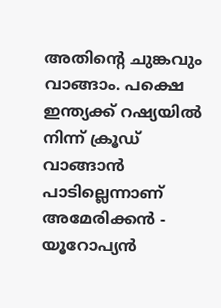അതിന്റെ ചുങ്കവും വാങ്ങാം. പക്ഷെ ഇന്ത്യക്ക് റഷ്യയിൽ നിന്ന് ക്രൂഡ് വാങ്ങാൻ പാടില്ലെന്നാണ് അമേരിക്കൻ - യൂറോപ്യൻ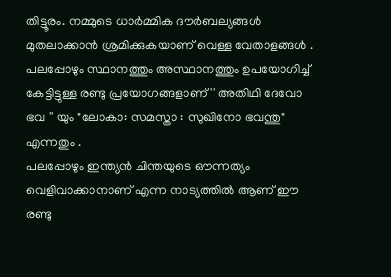തിട്ടൂരം. നമ്മുടെ ധാർമ്മിക ദൗർബല്യങ്ങൾ മുതലാക്കാൻ ശ്രമിക്കുകയാണ് വെള്ള വേതാളങ്ങൾ .
പലപ്പോഴും സ്ഥാനത്തും അസ്ഥാനത്തും ഉപയോഗിച്ച് കേട്ടിട്ടുള്ള രണ്ടു പ്രയോഗങ്ങളാണ് '' അതിഥി ദേവോ ഭവ '' യും "ലോകാ: സമസ്താ : സുഖിനോ ഭവന്തു" എന്നതും .
പലപ്പോഴും ഇന്ത്യൻ ചിന്തയുടെ ഔന്നത്യം വെളിവാക്കാനാണ് എന്ന നാട്യത്തിൽ ആണ് ഈ രണ്ടു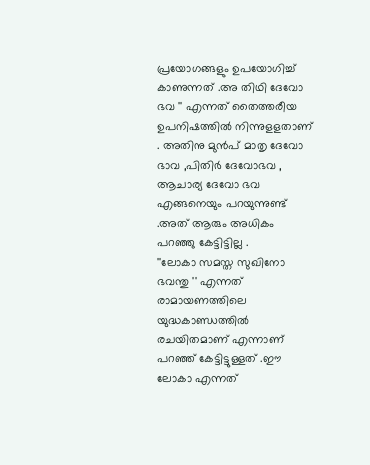പ്രയോഗങ്ങളും ഉപയോഗിച്ച് കാണുന്നത് .അ തിഥി ദേവോ ഭവ '' എന്നത് തൈത്തരീയ ഉപനിഷത്തിൽ നിന്നുളളതാണ് . അതിനു മുൻപ് മാതൃ ദേവോ ഭാവ ,പിതിർ ദേവോഭവ , ആചാര്യ ദേവോ ഭവ എങ്ങനെയും പറയുന്നുണ്ട് .അത് ആരും അധികം പറഞ്ഞു കേട്ടിട്ടില്ല .
''ലോകാ സമസ്ത സുഖിനോ ഭവന്തു '' എന്നത് രാമായണത്തിലെ യുദ്ധകാണ്ഡത്തിൽ രചയിതമാണ് എന്നാണ് പറഞ്ഞ് കേട്ടിട്ടുള്ളത് .ഈ ലോകാ എന്നത്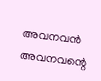അവനവൻ അവനവന്റെ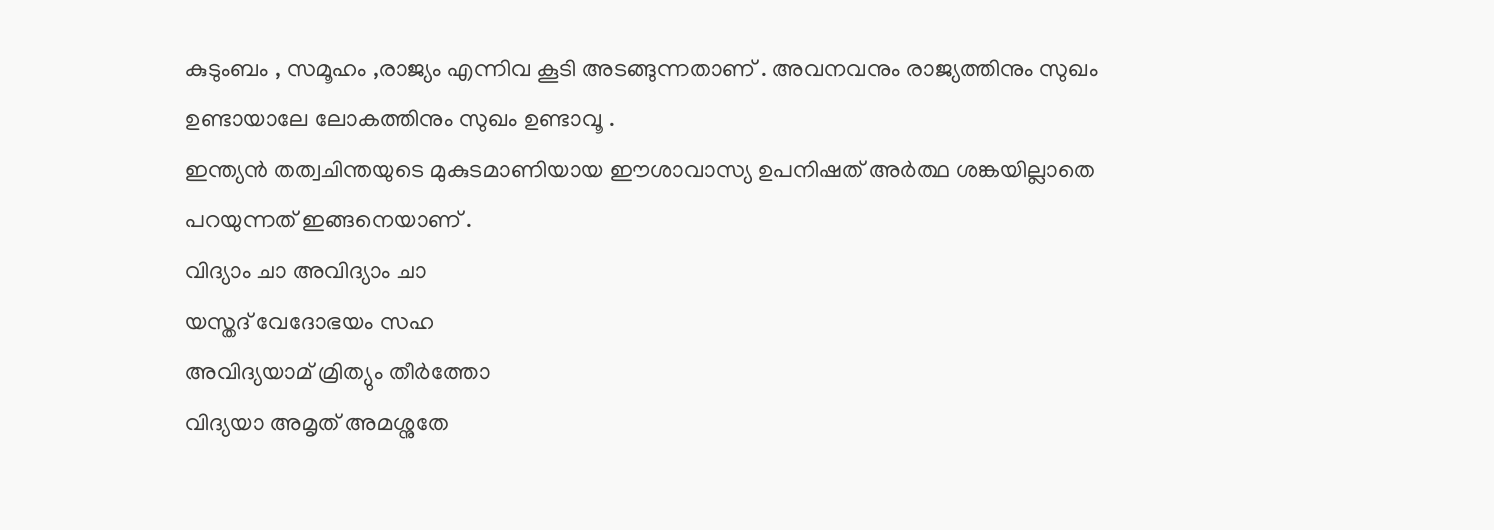കുടുംബം , സമൂഹം ,രാജ്യം എന്നിവ കൂടി അടങ്ങുന്നതാണ് . അവനവനും രാജ്യത്തിനും സുഖം ഉണ്ടായാലേ ലോകത്തിനും സുഖം ഉണ്ടാവൂ .
ഇന്ത്യൻ തത്വചിന്തയുടെ മുകുടമാണിയായ ഈശാവാസ്യ ഉപനിഷത് അർത്ഥ ശങ്കയില്ലാതെ പറയുന്നത് ഇങ്ങനെയാണ് .
വിദ്യാം ചാ അവിദ്യാം ചാ
യസ്തദ് വേദോഭയം സഹ
അവിദ്യയാമ് മ്രിത്യും തീർത്തോ
വിദ്യയാ അമൃത് അമശ്നുതേ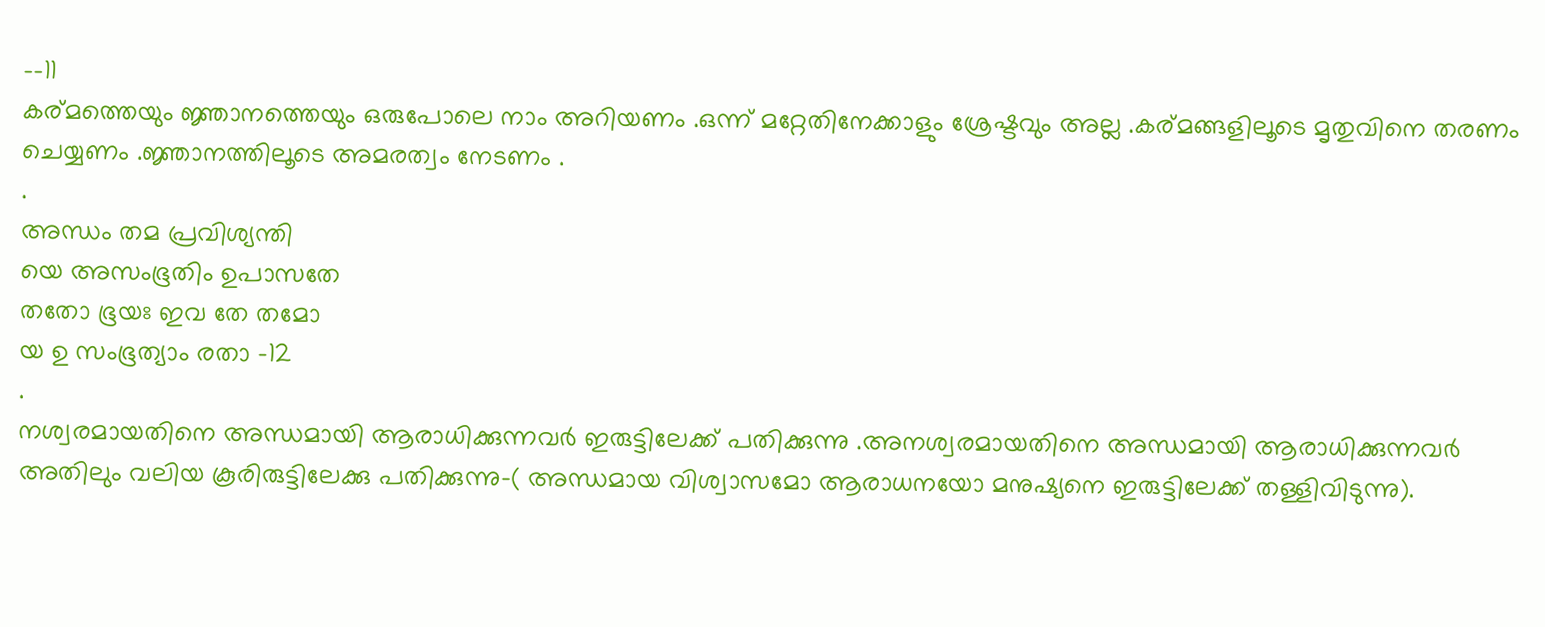--11
കര്മത്തെയും ജ്ഞാനത്തെയും ഒരുപോലെ നാം അറിയണം .ഒന്ന് മറ്റേതിനേക്കാളും ശ്രേഷ്ടവും അല്ല .കര്മങ്ങളിലൂടെ മൃതുവിനെ തരണം ചെയ്യണം .ജ്ഞാനത്തിലൂടെ അമരത്വം നേടണം .
.
അന്ധം തമ പ്രവിശ്യന്തി
യെ അസംഭൂതിം ഉപാസതേ
തതോ ഭൂയഃ ഇവ തേ തമോ
യ ഉ സംഭൂത്യാം രതാ -12
.
നശ്വരമായതിനെ അന്ധമായി ആരാധിക്കുന്നവർ ഇരുട്ടിലേക്ക് പതിക്കുന്നു .അനശ്വരമായതിനെ അന്ധമായി ആരാധിക്കുന്നവർ അതിലും വലിയ കൂരിരുട്ടിലേക്കു പതിക്കുന്നു-( അന്ധമായ വിശ്വാസമോ ആരാധനയോ മനുഷ്യനെ ഇരുട്ടിലേക്ക് തള്ളിവിടുന്നു).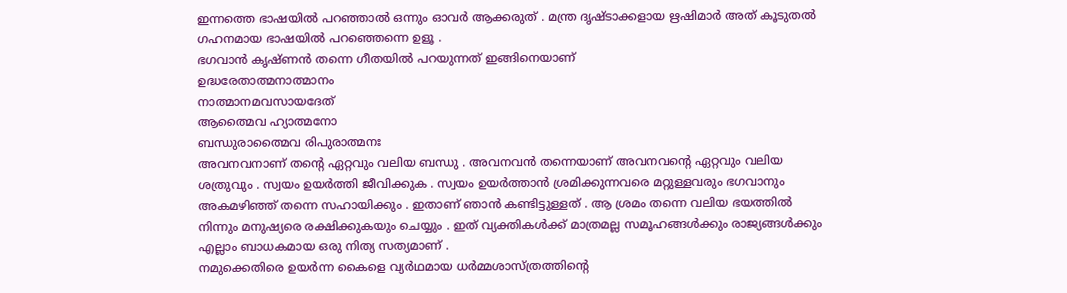ഇന്നത്തെ ഭാഷയിൽ പറഞ്ഞാൽ ഒന്നും ഓവർ ആക്കരുത് . മന്ത്ര ദൃഷ്ടാക്കളായ ഋഷിമാർ അത് കൂടുതൽ ഗഹനമായ ഭാഷയിൽ പറഞ്ഞെന്നെ ഉളൂ .
ഭഗവാൻ കൃഷ്ണൻ തന്നെ ഗീതയിൽ പറയുന്നത് ഇങ്ങിനെയാണ്
ഉദ്ധരേതാത്മനാത്മാനം
നാത്മാനമവസായദേത്
ആത്മൈവ ഹ്യാത്മനോ
ബന്ധുരാത്മൈവ രിപുരാത്മനഃ
അവനവനാണ് തന്റെ ഏറ്റവും വലിയ ബന്ധു . അവനവൻ തന്നെയാണ് അവനവന്റെ ഏറ്റവും വലിയ ശത്രുവും . സ്വയം ഉയർത്തി ജീവിക്കുക . സ്വയം ഉയർത്താൻ ശ്രമിക്കുന്നവരെ മറ്റുള്ളവരും ഭഗവാനും അകമഴിഞ്ഞ് തന്നെ സഹായിക്കും . ഇതാണ് ഞാൻ കണ്ടിട്ടുള്ളത് . ആ ശ്രമം തന്നെ വലിയ ഭയത്തിൽ നിന്നും മനുഷ്യരെ രക്ഷിക്കുകയും ചെയ്യും . ഇത് വ്യക്തികൾക്ക് മാത്രമല്ല സമൂഹങ്ങൾക്കും രാജ്യങ്ങൾക്കും എല്ലാം ബാധകമായ ഒരു നിത്യ സത്യമാണ് .
നമുക്കെതിരെ ഉയർന്ന കൈളെ വ്യർഥമായ ധർമ്മശാസ്ത്രത്തിന്റെ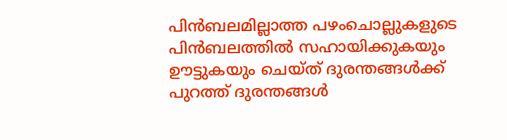പിൻബലമില്ലാത്ത പഴംചൊല്ലുകളുടെ പിൻബലത്തിൽ സഹായിക്കുകയും ഊട്ടുകയും ചെയ്ത് ദുരന്തങ്ങൾക്ക് പുറത്ത് ദുരന്തങ്ങൾ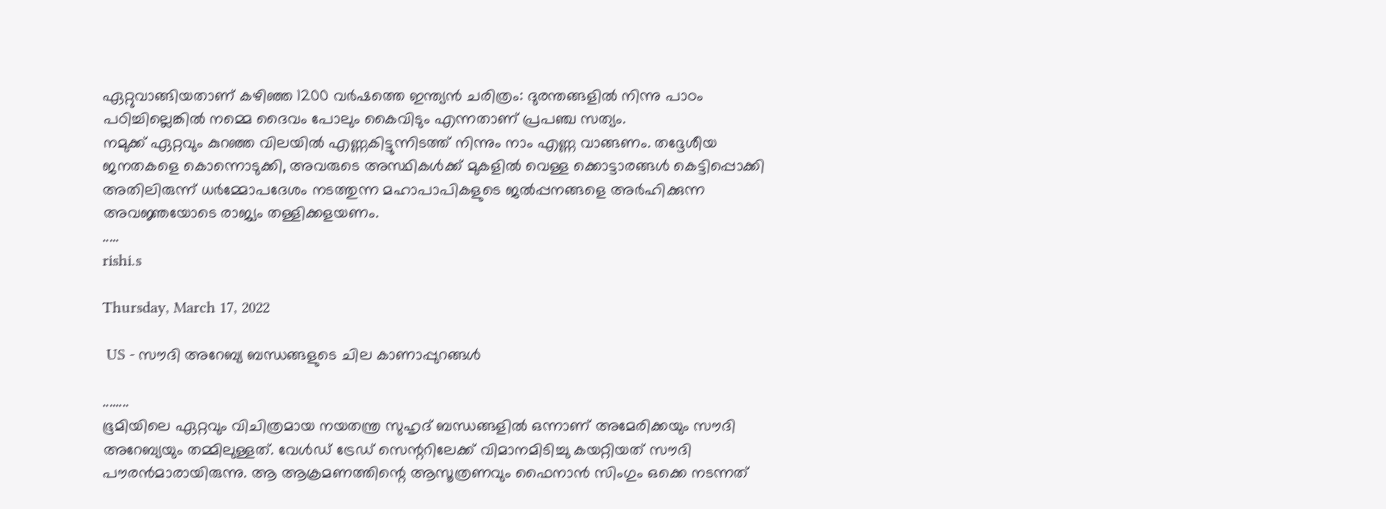ഏറ്റുവാങ്ങിയതാണ് കഴിഞ്ഞ 1200 വർഷത്തെ ഇന്ത്യൻ ചരിത്രം: ദുരന്തങ്ങളിൽ നിന്നു പാഠം പഠിച്ചില്ലെങ്കിൽ നമ്മെ ദൈവം പോലും കൈവിടും എന്നതാണ് പ്രപഞ്ച സത്യം.
നമുക്ക് ഏറ്റവും കുറഞ്ഞ വിലയിൽ എണ്ണകിട്ടുന്നിടത്ത് നിന്നും നാം എണ്ണ വാങ്ങണം. തദ്ദേശീയ ജനതകളെ കൊന്നൊടുക്കി, അവരുടെ അസ്ഥികൾക്ക് മുകളിൽ വെള്ള ക്കൊട്ടാരങ്ങൾ കെട്ടിപ്പൊക്കി അതിലിരുന്ന് ധർമ്മോപദേശം നടത്തുന്ന മഹാപാപികളുടെ ജൽപ്പനങ്ങളെ അർഹിക്കുന്ന അവജ്ഞയോടെ രാജ്യം തള്ളിക്കളയണം.
.....
rishi.s

Thursday, March 17, 2022

 US - സൗദി അറേബ്യ ബന്ധങ്ങളുടെ ചില കാണാപ്പുറങ്ങൾ

........
ഭൂമിയിലെ ഏറ്റവും വിചിത്രമായ നയതന്ത്ര സുഹൃദ് ബന്ധങ്ങളിൽ ഒന്നാണ് അമേരിക്കയും സൗദി അറേബ്യയും തമ്മിലുള്ളത്. വേൾഡ് ട്രേഡ് സെന്ററിലേക്ക് വിമാനമിടിച്ചു കയറ്റിയത് സൗദി പൗരൻമാരായിരുന്നു. ആ ആക്രമണത്തിന്റെ ആസൂത്രണവും ഫൈനാൻ സിംഗും ഒക്കെ നടന്നത്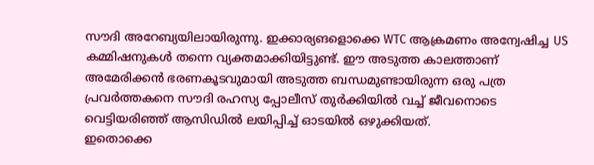സൗദി അറേബ്യയിലായിരുന്നു. ഇക്കാര്യങളൊക്കെ WTC ആക്രമണം അന്വേഷിച്ച US കമ്മിഷനുകൾ തന്നെ വ്യക്തമാക്കിയിട്ടുണ്ട്. ഈ അടുത്ത കാലത്താണ് അമേരിക്കൻ ഭരണകൂടവുമായി അടുത്ത ബന്ധമുണ്ടായിരുന്ന ഒരു പത്ര പ്രവർത്തകനെ സൗദി രഹസ്യ പ്പോലീസ് തുർക്കിയിൽ വച്ച് ജീവനൊടെ വെട്ടിയരിഞ്ഞ് ആസിഡിൽ ലയിപ്പിച്ച് ഓടയിൽ ഒഴുക്കിയത്.
ഇതൊക്കെ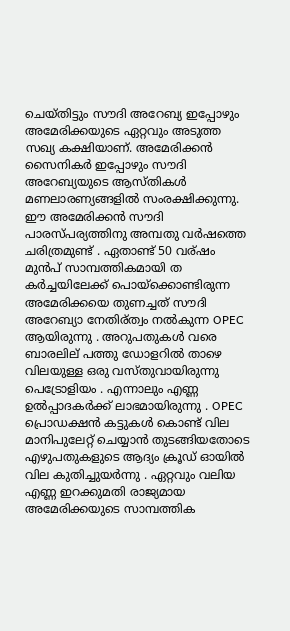ചെയ്തിട്ടും സൗദി അറേബ്യ ഇപ്പോഴും അമേരിക്കയുടെ ഏറ്റവും അടുത്ത സഖ്യ കക്ഷിയാണ്. അമേരിക്കൻ സൈനികർ ഇപ്പോഴും സൗദി അറേബ്യയുടെ ആസ്തികൾ മണലാരണ്യങ്ങളിൽ സംരക്ഷിക്കുന്നു.
ഈ അമേരിക്കൻ സൗദി പാരസ്പര്യത്തിനു അമ്പതു വർഷത്തെ ചരിത്രമുണ്ട് . ഏതാണ്ട് 50 വര്ഷം മുൻപ് സാമ്പത്തികമായി ത കർച്ചയിലേക്ക് പൊയ്ക്കൊണ്ടിരുന്ന അമേരിക്കയെ തുണച്ചത് സൗദി അറേബ്യാ നേതിര്ത്വം നൽകുന്ന OPEC ആയിരുന്നു . അറുപതുകൾ വരെ ബാരലില് പത്തു ഡോളറിൽ താഴെ വിലയുള്ള ഒരു വസ്തുവായിരുന്നു പെട്രോളിയം . എന്നാലും എണ്ണ ഉൽപ്പാദകർക്ക് ലാഭമായിരുന്നു . OPEC പ്രൊഡക്ഷൻ കട്ടുകൾ കൊണ്ട് വില മാനിപുലേറ്റ് ചെയ്യാൻ തുടങ്ങിയതോടെ എഴുപതുകളുടെ ആദ്യം ക്രൂഡ് ഓയിൽ വില കുതിച്ചുയർന്നു . ഏറ്റവും വലിയ എണ്ണ ഇറക്കുമതി രാജ്യമായ അമേരിക്കയുടെ സാമ്പത്തിക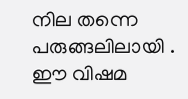നില തന്നെ പരുങ്ങലിലായി .
ഈ വിഷമ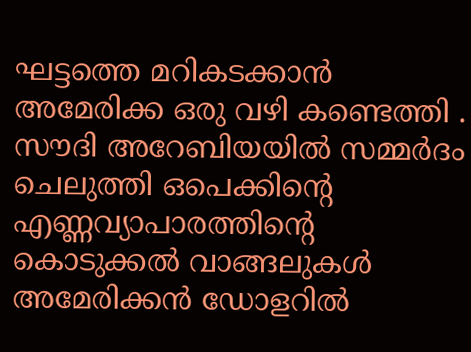ഘട്ടത്തെ മറികടക്കാൻ അമേരിക്ക ഒരു വഴി കണ്ടെത്തി . സൗദി അറേബിയയിൽ സമ്മർദം ചെലുത്തി ഒപെക്കിന്റെ എണ്ണവ്യാപാരത്തിന്റെ കൊടുക്കൽ വാങ്ങലുകൾ അമേരിക്കൻ ഡോളറിൽ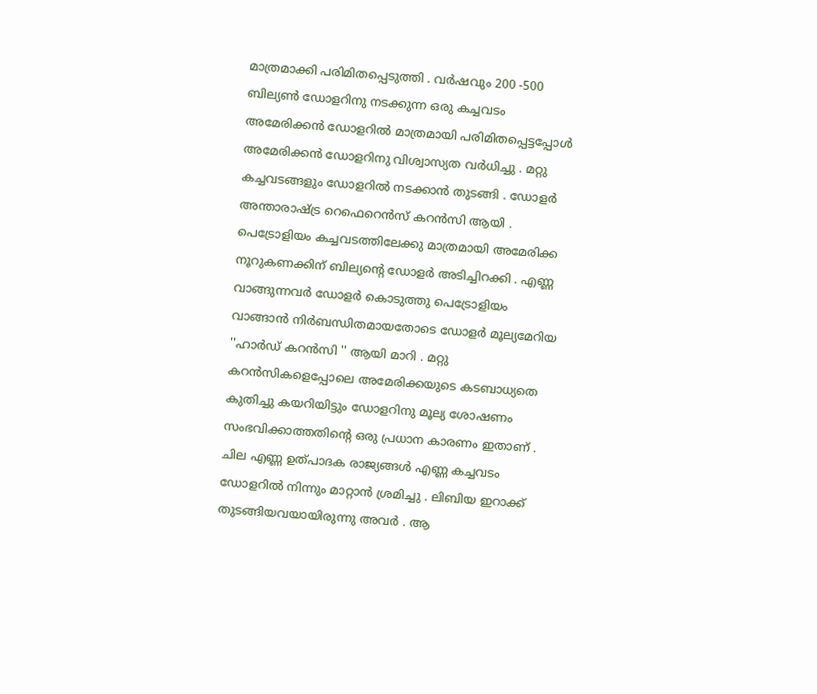മാത്രമാക്കി പരിമിതപ്പെടുത്തി . വർഷവും 200 -500 ബില്യൺ ഡോളറിനു നടക്കുന്ന ഒരു കച്ചവടം അമേരിക്കൻ ഡോളറിൽ മാത്രമായി പരിമിതപ്പെട്ടപ്പോൾ അമേരിക്കൻ ഡോളറിനു വിശ്വാസ്യത വർധിച്ചു . മറ്റു കച്ചവടങ്ങളും ഡോളറിൽ നടക്കാൻ തുടങ്ങി . ഡോളർ അന്താരാഷ്ട്ര റെഫെറെൻസ് കറൻസി ആയി .
പെട്രോളിയം കച്ചവടത്തിലേക്കു മാത്രമായി അമേരിക്ക നൂറുകണക്കിന് ബില്യന്റെ ഡോളർ അടിച്ചിറക്കി . എണ്ണ വാങ്ങുന്നവർ ഡോളർ കൊടുത്തു പെട്രോളിയം വാങ്ങാൻ നിർബന്ധിതമായതോടെ ഡോളർ മൂല്യമേറിയ ''ഹാർഡ് കറൻസി '' ആയി മാറി . മറ്റു കറൻസികളെപ്പോലെ അമേരിക്കയുടെ കടബാധ്യതെ കുതിച്ചു കയറിയിട്ടും ഡോളറിനു മൂല്യ ശോഷണം സംഭവിക്കാത്തതിന്റെ ഒരു പ്രധാന കാരണം ഇതാണ് .
ചില എണ്ണ ഉത്പാദക രാജ്യങ്ങൾ എണ്ണ കച്ചവടം ഡോളറിൽ നിന്നും മാറ്റാൻ ശ്രമിച്ചു . ലിബിയ ഇറാക്ക് തുടങ്ങിയവയായിരുന്നു അവർ . ആ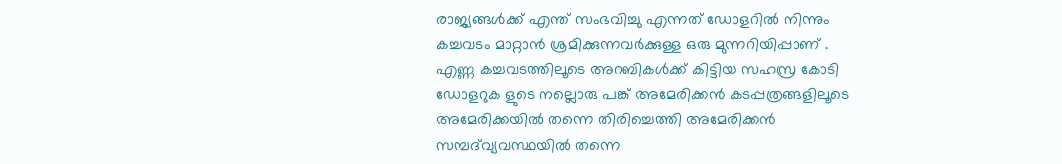രാജ്യങ്ങൾക്ക് എന്ത് സംഭവിച്ചു എന്നത് ഡോളറിൽ നിന്നും കച്ചവടം മാറ്റാൻ ശ്രമിക്കുന്നവർക്കുള്ള ഒരു മുന്നറിയിപ്പാണ് .
എണ്ണ കച്ചവടത്തിലൂടെ അറബികൾക്ക് കിട്ടിയ സഹസ്ര കോടി ഡോളറുക ളുടെ നല്ലൊരു പങ്ക് അമേരിക്കൻ കടപ്പത്രങ്ങളിലൂടെ അമേരിക്കയിൽ തന്നെ തിരിച്ചെത്തി അമേരിക്കൻ സമ്പദ്‌വ്യവസ്ഥയിൽ തന്നെ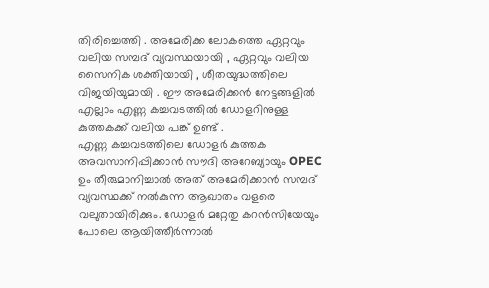തിരിച്ചെത്തി . അമേരിക്ക ലോകത്തെ ഏറ്റവും വലിയ സമ്പദ് വ്യവസ്ഥയായി , ഏറ്റവും വലിയ സൈനിക ശക്തിയായി , ശീതയുദ്ധത്തിലെ വിജയിയുമായി . ഈ അമേരിക്കൻ നേട്ടങ്ങളിൽ എല്ലാം എണ്ണ കച്ചവടത്തിൽ ഡോളറിനുള്ള കുത്തകക്ക് വലിയ പങ്ക് ഉണ്ട് .
എണ്ണ കച്ചവടത്തിലെ ഡോളർ കുത്തക അവസാനിപ്പിക്കാൻ സൗദി അറേബ്യായും OPEC ഉം തീരുമാനിച്ചാൽ അത് അമേരിക്കാൻ സമ്പദ് വ്യവസ്ഥക്ക് നൽകുന്ന ആഖാതം വളരെ വലുതായിരിക്കും. ഡോളർ മറ്റേതു കറൻസിയേയും പോലെ ആയിത്തീർന്നാൽ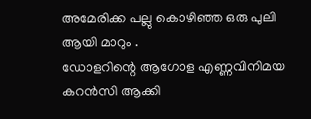അമേരിക്ക പല്ലു കൊഴിഞ്ഞ ഒരു പുലി ആയി മാറും .
ഡോളറിന്റെ ആഗോള എണ്ണവിനിമയ കറൻസി ആക്കി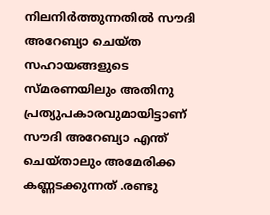നിലനിർത്തുന്നതിൽ സൗദി അറേബ്യാ ചെയ്ത സഹായങ്ങളുടെ സ്മരണയിലും അതിനു പ്രത്യുപകാരവുമായിട്ടാണ് സൗദി അറേബ്യാ എന്ത് ചെയ്താലും അമേരിക്ക കണ്ണടക്കുന്നത് .രണ്ടു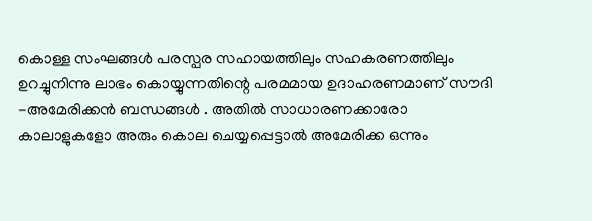കൊള്ള സംഘങ്ങൾ പരസ്പര സഹായത്തിലും സഹകരണത്തിലും ഉറച്ചുനിന്നു ലാഭം കൊയ്യുന്നതിന്റെ പരമമായ ഉദാഹരണമാണ് സൗദി -അമേരിക്കൻ ബന്ധങ്ങൾ . അതിൽ സാധാരണക്കാരോ കാലാളുകളോ അരും കൊല ചെയ്യപ്പെട്ടാൽ അമേരിക്ക ഒന്നും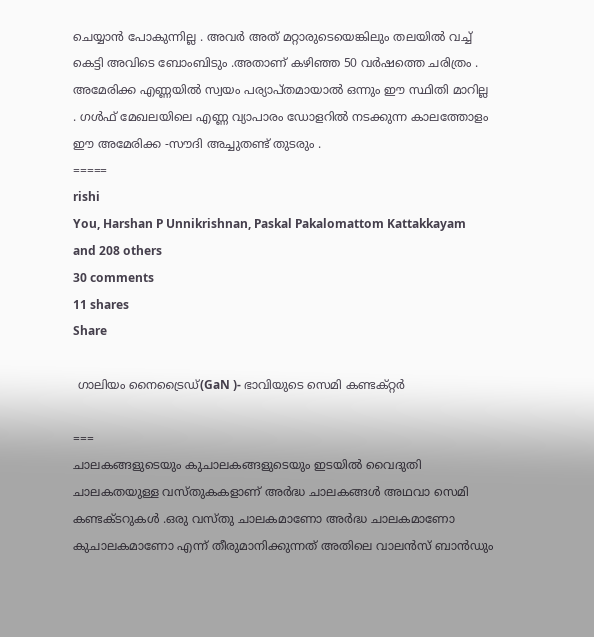ചെയ്യാൻ പോകുന്നില്ല . അവർ അത് മറ്റാരുടെയെങ്കിലും തലയിൽ വച്ച് കെട്ടി അവിടെ ബോംബിടും .അതാണ് കഴിഞ്ഞ 50 വർഷത്തെ ചരിത്രം .
അമേരിക്ക എണ്ണയിൽ സ്വയം പര്യാപ്തമായാൽ ഒന്നും ഈ സ്ഥിതി മാറില്ല . ഗൾഫ് മേഖലയിലെ എണ്ണ വ്യാപാരം ഡോളറിൽ നടക്കുന്ന കാലത്തോളം ഈ അമേരിക്ക -സൗദി അച്ചുതണ്ട് തുടരും .
=====
rishi
You, Harshan P Unnikrishnan, Paskal Pakalomattom Kattakkayam and 208 others
30 comments
11 shares
Share

 ഗാലിയം നൈട്രൈഡ്(GaN )- ഭാവിയുടെ സെമി കണ്ടക്റ്റർ

===
ചാലകങ്ങളുടെയും കുചാലകങ്ങളുടെയും ഇടയിൽ വൈദുതി ചാലകതയുള്ള വസ്തുകകളാണ് അർദ്ധ ചാലകങ്ങൾ അഥവാ സെമി കണ്ടക്ടറുകൾ .ഒരു വസ്തു ചാലകമാണോ അർദ്ധ ചാലകമാണോ കുചാലകമാണോ എന്ന് തീരുമാനിക്കുന്നത് അതിലെ വാലൻസ് ബാൻഡും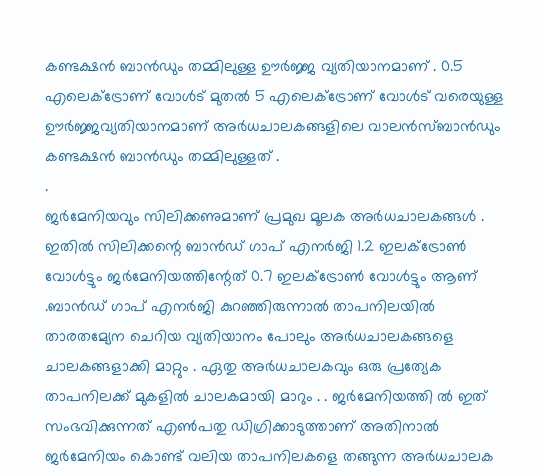കണ്ടക്ഷൻ ബാൻഡും തമ്മിലുള്ള ഊർജ്ജ വ്യതിയാനമാണ് . 0.5 എലെക്ട്രോണ് വോൾട് മുതൽ 5 എലെക്ട്രോണ് വോൾട് വരെയുള്ള ഊർജ്ജവ്യതിയാനമാണ് അർധചാലകങ്ങളിലെ വാലൻസ്ബാൻഡും കണ്ടക്ഷൻ ബാൻഡും തമ്മിലുള്ളത് .
.
ജർമേനിയവും സിലിക്കണുമാണ് പ്രമുഖ മൂലക അർധചാലകങ്ങൾ . ഇതിൽ സിലിക്കന്റെ ബാൻഡ് ഗാപ് എനർജി 1.2 ഇലക്ട്രോൺ വോൾട്ടും ജർമേനിയത്തിന്റേത് 0.7 ഇലക്ട്രോൺ വോൾട്ടും ആണ് .ബാൻഡ് ഗാപ് എനർജി കുറഞ്ഞിരുന്നാൽ താപനിലയിൽ താരതമ്യേന ചെറിയ വ്യതിയാനം പോലും അർധചാലകങ്ങളെ ചാലകങ്ങളാക്കി മാറ്റും . ഏതു അർധചാലകവും ഒരു പ്രത്യേക താപനിലക്ക് മുകളിൽ ചാലകമായി മാറും . . ജർമേനിയത്തി ൽ ഇത് സംഭവിക്കുന്നത് എൺപതു ഡിഗ്രിക്കാടുത്താണ് അതിനാൽ ജർമേനിയം കൊണ്ട് വലിയ താപനിലകളെ തങ്ങുന്ന അർധചാലക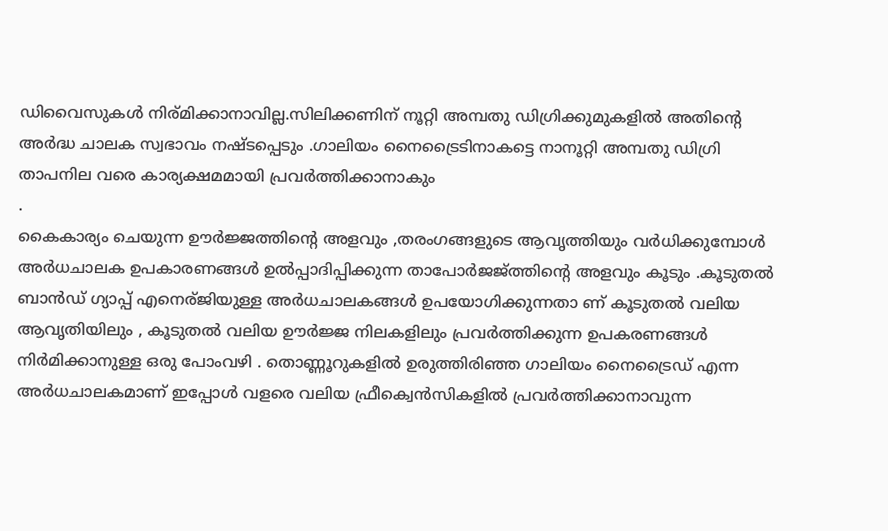ഡിവൈസുകൾ നിര്മിക്കാനാവില്ല.സിലിക്കണിന് നൂറ്റി അമ്പതു ഡിഗ്രിക്കുമുകളിൽ അതിന്റെ അർദ്ധ ചാലക സ്വഭാവം നഷ്ടപ്പെടും .ഗാലിയം നൈട്രൈടിനാകട്ടെ നാനൂറ്റി അമ്പതു ഡിഗ്രി താപനില വരെ കാര്യക്ഷമമായി പ്രവർത്തിക്കാനാകും
.
കൈകാര്യം ചെയുന്ന ഊർജ്ജത്തിന്റെ അളവും ,തരംഗങ്ങളുടെ ആവൃത്തിയും വർധിക്കുമ്പോൾ അർധചാലക ഉപകാരണങ്ങൾ ഉൽപ്പാദിപ്പിക്കുന്ന താപോർജജ്ത്തിന്റെ അളവും കൂടും .കൂടുതൽ ബാൻഡ് ഗ്യാപ്പ് എനെര്ജിയുള്ള അർധചാലകങ്ങൾ ഉപയോഗിക്കുന്നതാ ണ് കൂടുതൽ വലിയ ആവൃതിയിലും , കൂടുതൽ വലിയ ഊർജ്ജ നിലകളിലും പ്രവർത്തിക്കുന്ന ഉപകരണങ്ങൾ നിർമിക്കാനുള്ള ഒരു പോംവഴി . തൊണ്ണൂറുകളിൽ ഉരുത്തിരിഞ്ഞ ഗാലിയം നൈട്രൈഡ് എന്ന അർധചാലകമാണ് ഇപ്പോൾ വളരെ വലിയ ഫ്രീക്വെൻസികളിൽ പ്രവർത്തിക്കാനാവുന്ന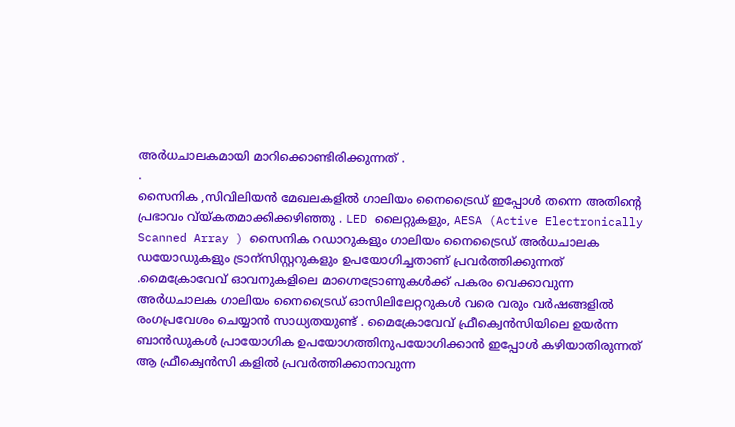അർധചാലകമായി മാറിക്കൊണ്ടിരിക്കുന്നത് .
.
സൈനിക ,സിവിലിയൻ മേഖലകളിൽ ഗാലിയം നൈട്രൈഡ് ഇപ്പോൾ തന്നെ അതിന്റെ പ്രഭാവം വ്യ്കതമാക്കിക്കഴിഞ്ഞു . LED ലൈറ്റുകളും, AESA (Active Electronically Scanned Array ) സൈനിക റഡാറുകളും ഗാലിയം നൈട്രൈഡ് അർധചാലക ഡയോഡുകളും ട്രാന്സിസ്റ്ററുകളും ഉപയോഗിച്ചതാണ് പ്രവർത്തിക്കുന്നത് .മൈക്രോവേവ് ഓവനുകളിലെ മാഗ്നെട്രോണുകൾക്ക് പകരം വെക്കാവുന്ന അർധചാലക ഗാലിയം നൈട്രൈഡ് ഓസിലിലേറ്ററുകൾ വരെ വരും വർഷങ്ങളിൽ രംഗപ്രവേശം ചെയ്യാൻ സാധ്യതയുണ്ട് . മൈക്രോവേവ് ഫ്രീക്വെൻസിയിലെ ഉയർന്ന ബാൻഡുകൾ പ്രായോഗിക ഉപയോഗത്തിനുപയോഗിക്കാൻ ഇപ്പോൾ കഴിയാതിരുന്നത് ആ ഫ്രീക്വെൻസി കളിൽ പ്രവർത്തിക്കാനാവുന്ന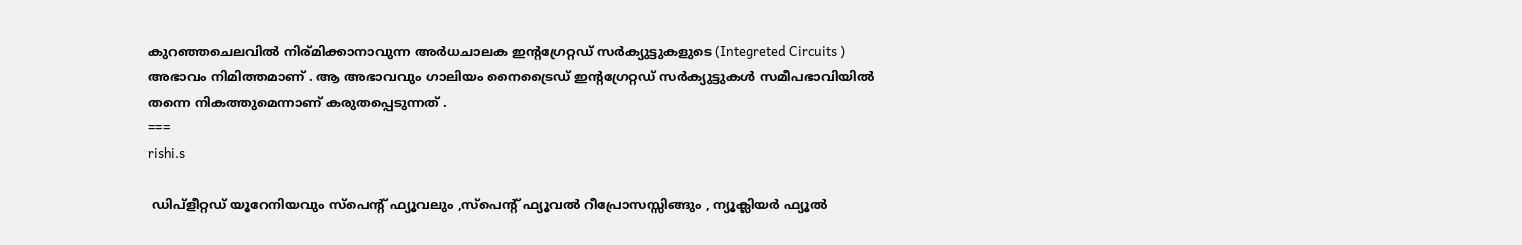കുറഞ്ഞചെലവിൽ നിര്മിക്കാനാവുന്ന അർധചാലക ഇന്റഗ്രേറ്റഡ് സർക്യുട്ടുകളുടെ (Integreted Circuits ) അഭാവം നിമിത്തമാണ് . ആ അഭാവവും ഗാലിയം നൈട്രൈഡ് ഇന്റഗ്രേറ്റഡ് സർക്യുട്ടുകൾ സമീപഭാവിയിൽ തന്നെ നികത്തുമെന്നാണ് കരുതപ്പെടുന്നത് .
===
rishi.s

 ഡിപ്‌ളീറ്റഡ് യൂറേനിയവും സ്പെന്റ്‌ ഫ്യൂവലും ,സ്പെന്റ്‌ ഫ്യൂവൽ റീപ്രോസസ്സിങ്ങും , ന്യൂക്ലിയർ ഫ്യൂൽ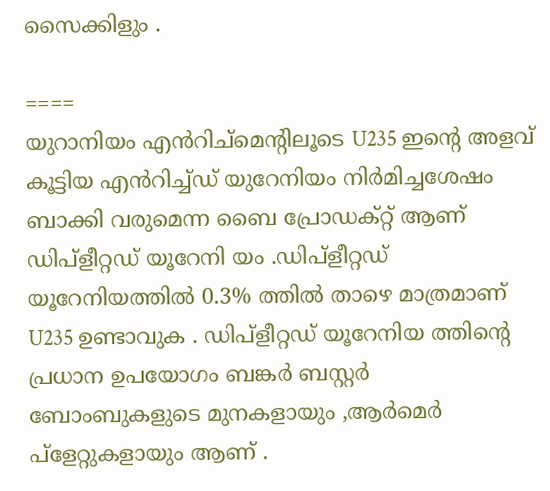സൈക്കിളും .

====
യുറാനിയം എൻറിച്‌മെന്റിലൂടെ U235 ഇന്റെ അളവ് കൂട്ടിയ എൻറിച്ച്ഡ് യുറേനിയം നിർമിച്ചശേഷം ബാക്കി വരുമെന്ന ബൈ പ്രോഡക്റ്റ് ആണ് ഡിപ്‌ളീറ്റഡ് യൂറേനി യം .ഡിപ്‌ളീറ്റഡ് യൂറേനിയത്തിൽ 0.3% ത്തിൽ താഴെ മാത്രമാണ് U235 ഉണ്ടാവുക . ഡിപ്‌ളീറ്റഡ് യൂറേനിയ ത്തിന്റെ പ്രധാന ഉപയോഗം ബങ്കർ ബസ്റ്റർ ബോംബുകളുടെ മുനകളായും ,ആർമെർ പ്ളേറ്റുകളായും ആണ് .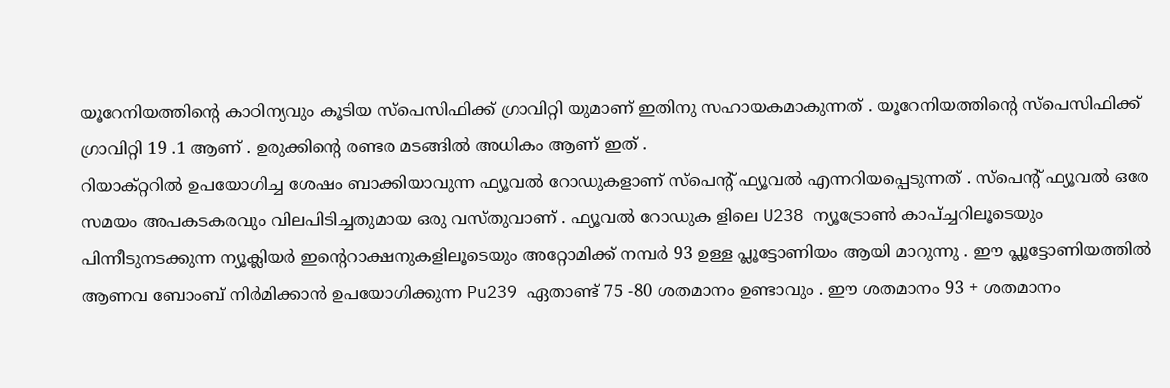യൂറേനിയത്തിന്റെ കാഠിന്യവും കൂടിയ സ്പെസിഫിക്ക് ഗ്രാവിറ്റി യുമാണ് ഇതിനു സഹായകമാകുന്നത് . യൂറേനിയത്തിന്റെ സ്പെസിഫിക്ക് ഗ്രാവിറ്റി 19 .1 ആണ് . ഉരുക്കിന്റെ രണ്ടര മടങ്ങിൽ അധികം ആണ് ഇത് .
റിയാക്റ്ററിൽ ഉപയോഗിച്ച ശേഷം ബാക്കിയാവുന്ന ഫ്യൂവൽ റോഡുകളാണ് സ്പെന്റ്‌ ഫ്യൂവൽ എന്നറിയപ്പെടുന്നത് . സ്പെന്റ്‌ ഫ്യൂവൽ ഒരേ സമയം അപകടകരവും വിലപിടിച്ചതുമായ ഒരു വസ്തുവാണ് . ഫ്യൂവൽ റോഡുക ളിലെ U238 ന്യൂട്രോൺ കാപ്ച്ചറിലൂടെയും പിന്നീടുനടക്കുന്ന ന്യൂക്ലിയർ ഇന്റെറാക്ഷനുകളിലൂടെയും അറ്റോമിക്ക് നമ്പർ 93 ഉള്ള പ്ലൂട്ടോണിയം ആയി മാറുന്നു . ഈ പ്ലൂട്ടോണിയത്തിൽ ആണവ ബോംബ് നിർമിക്കാൻ ഉപയോഗിക്കുന്ന Pu239 ഏതാണ്ട് 75 -80 ശതമാനം ഉണ്ടാവും . ഈ ശതമാനം 93 + ശതമാനം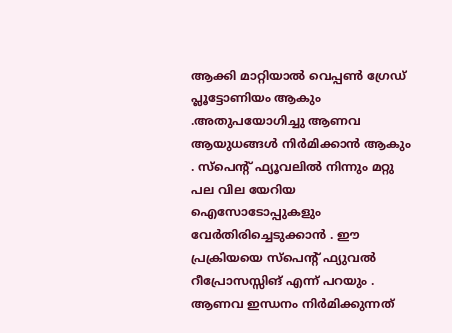ആക്കി മാറ്റിയാൽ വെപ്പൺ ഗ്രേഡ് പ്ലൂട്ടോണിയം ആകും .അതുപയോഗിച്ചു ആണവ ആയുധങ്ങൾ നിർമിക്കാൻ ആകും . സ്പെന്റ്‌ ഫ്യൂവലിൽ നിന്നും മറ്റു പല വില യേറിയ ഐസോടോപ്പുകളും വേർതിരിച്ചെടുക്കാൻ . ഈ പ്രക്രിയയെ സ്പെന്റ്‌ ഫ്യുവൽ റീപ്രോസസ്സിങ് എന്ന് പറയും . ആണവ ഇന്ധനം നിർമിക്കുന്നത്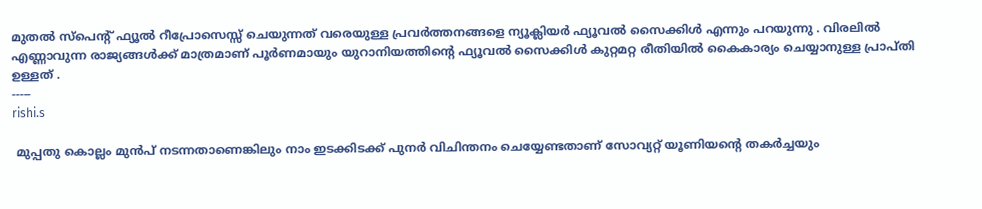മുതൽ സ്പെന്റ്‌ ഫ്യൂൽ റീപ്രോസെസ്സ് ചെയുന്നത് വരെയുള്ള പ്രവർത്തനങ്ങളെ ന്യൂക്ലിയർ ഫ്യൂവൽ സൈക്കിൾ എന്നും പറയുന്നു . വിരലിൽ എണ്ണാവുന്ന രാജ്യങ്ങൾക്ക് മാത്രമാണ് പൂർണമായും യുറാനിയത്തിന്റെ ഫ്യൂവൽ സൈക്കിൾ കുറ്റമറ്റ രീതിയിൽ കൈകാര്യം ചെയ്യാനുള്ള പ്രാപ്തി ഉള്ളത് .
-----
rishi.s

 മുപ്പതു കൊല്ലം മുൻപ് നടന്നതാണെങ്കിലും നാം ഇടക്കിടക്ക് പുനർ വിചിന്തനം ചെയ്യേണ്ടതാണ് സോവ്യറ്റ് യൂണിയന്റെ തകർച്ചയും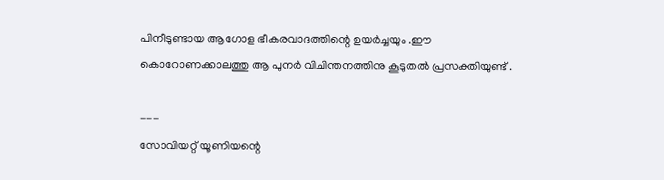പിനീടുണ്ടായ ആഗോള ഭീകരവാദത്തിന്റെ ഉയർച്ചയും .ഈ കൊറോണക്കാലത്തു ആ പുനർ വിചിന്തനത്തിനു കൂടുതൽ പ്രസക്തിയുണ്ട് .

---
സോവിയറ്റ് യൂണിയന്റെ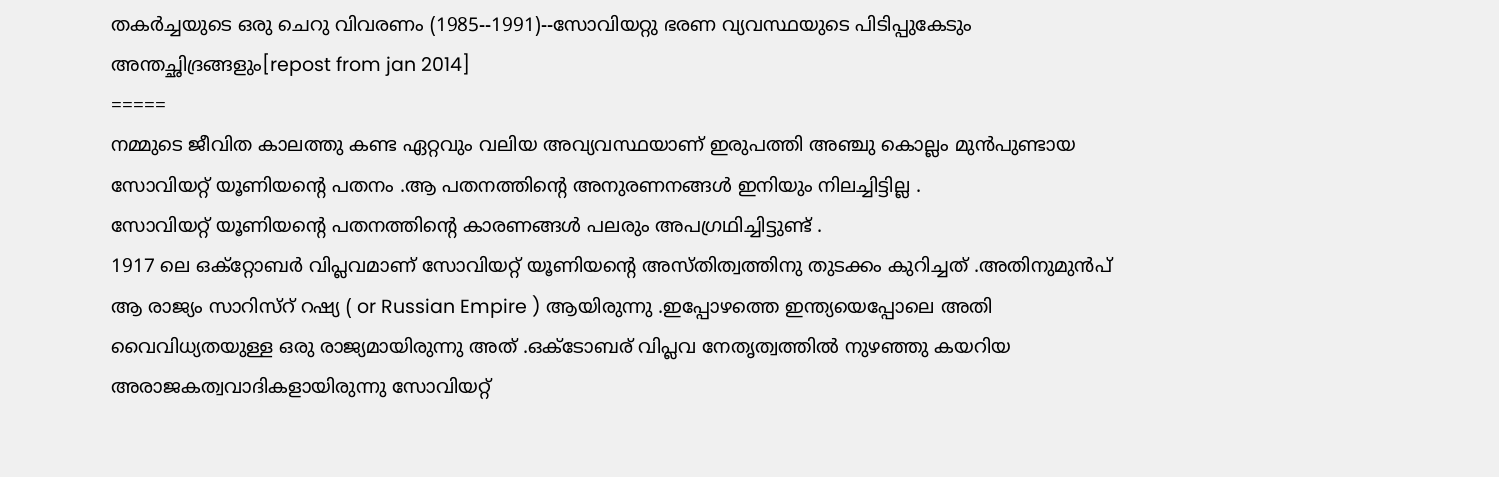തകർച്ചയുടെ ഒരു ചെറു വിവരണം (1985--1991)--സോവിയറ്റു ഭരണ വ്യവസ്ഥയുടെ പിടിപ്പുകേടും അന്തച്ഛിദ്രങ്ങളും[repost from jan 2014]
=====
നമ്മുടെ ജീവിത കാലത്തു കണ്ട ഏറ്റവും വലിയ അവ്യവസ്ഥയാണ് ഇരുപത്തി അഞ്ചു കൊല്ലം മുൻപുണ്ടായ സോവിയറ്റ് യൂണിയന്റെ പതനം .ആ പതനത്തിന്റെ അനുരണനങ്ങൾ ഇനിയും നിലച്ചിട്ടില്ല .
സോവിയറ്റ് യൂണിയന്റെ പതനത്തിന്റെ കാരണങ്ങൾ പലരും അപഗ്രഥിച്ചിട്ടുണ്ട് .
1917 ലെ ഒക്റ്റോബർ വിപ്ലവമാണ് സോവിയറ്റ് യൂണിയന്റെ അസ്തിത്വത്തിനു തുടക്കം കുറിച്ചത് .അതിനുമുൻപ് ആ രാജ്യം സാറിസ്റ് റഷ്യ ( or Russian Empire ) ആയിരുന്നു .ഇപ്പോഴത്തെ ഇന്ത്യയെപ്പോലെ അതി വൈവിധ്യതയുള്ള ഒരു രാജ്യമായിരുന്നു അത് .ഒക്ടോബര് വിപ്ലവ നേതൃത്വത്തിൽ നുഴഞ്ഞു കയറിയ അരാജകത്വവാദികളായിരുന്നു സോവിയറ്റ്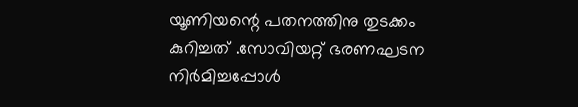യൂണിയന്റെ പതനത്തിനു തുടക്കം കുറിച്ചത് .സോവിയറ്റ് ഭരണഘടന നിർമിച്ചപ്പോൾ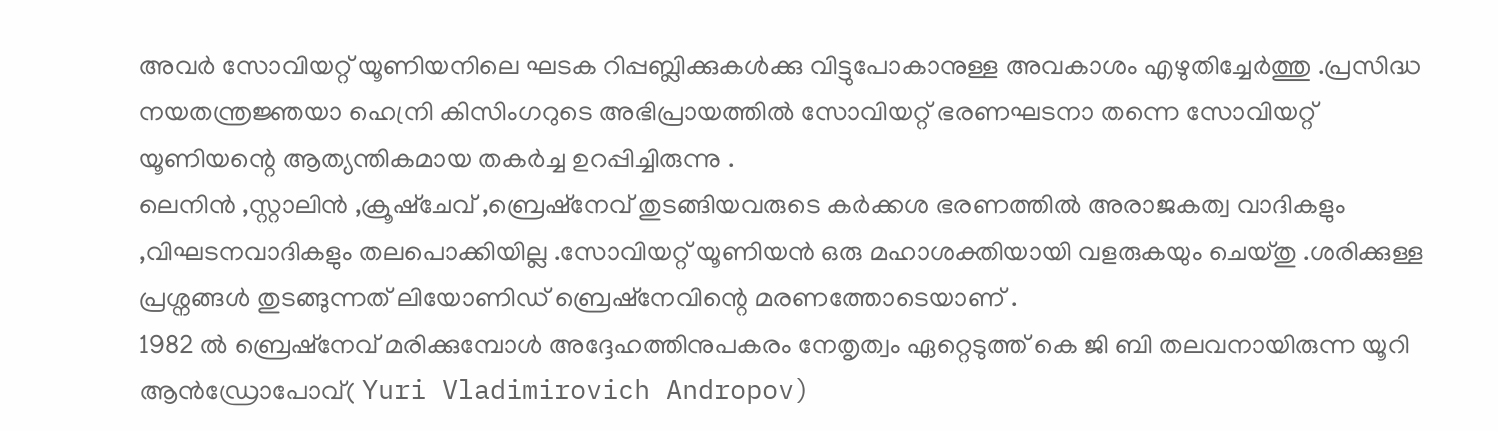അവർ സോവിയറ്റ് യൂണിയനിലെ ഘടക റിപ്പബ്ലിക്കുകൾക്കു വിട്ടുപോകാനുള്ള അവകാശം എഴുതിച്ചേർത്തു .പ്രസിദ്ധ നയതന്ത്രജ്ഞയാ ഹെന്രി കിസിംഗറുടെ അഭിപ്രായത്തിൽ സോവിയറ്റ് ഭരണഘടനാ തന്നെ സോവിയറ്റ് യൂണിയന്റെ ആത്യന്തികമായ തകർച്ച ഉറപ്പിച്ചിരുന്നു .
ലെനിൻ ,സ്റ്റാലിൻ ,ക്രൂഷ്ചേവ് ,ബ്രെഷ്നേവ് തുടങ്ങിയവരുടെ കർക്കശ ഭരണത്തിൽ അരാജകത്വ വാദികളും ,വിഘടനവാദികളും തലപൊക്കിയില്ല .സോവിയറ്റ് യൂണിയൻ ഒരു മഹാശക്തിയായി വളരുകയും ചെയ്തു .ശരിക്കുള്ള പ്രശ്നങ്ങൾ തുടങ്ങുന്നത് ലിയോണിഡ് ബ്രെഷ്നേവിന്റെ മരണത്തോടെയാണ് .
1982 ൽ ബ്രെഷ്നേവ് മരിക്കുമ്പോൾ അദ്ദേഹത്തിനുപകരം നേതൃത്വം ഏറ്റെടുത്ത് കെ ജി ബി തലവനായിരുന്ന യൂറി ആൻഡ്രോപോവ്( Yuri Vladimirovich Andropov)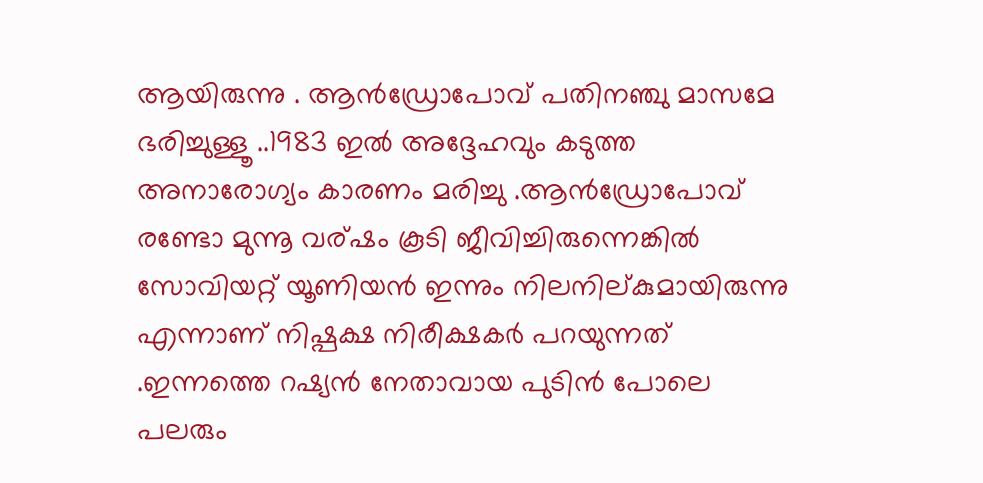ആയിരുന്നു . ആൻഡ്രോപോവ് പതിനഞ്ചു മാസമേ ഭരിച്ചുള്ളൂ ..1983 ഇൽ അദ്ദേഹവും കടുത്ത അനാരോഗ്യം കാരണം മരിച്ചു .ആൻഡ്രോപോവ് രണ്ടോ മുന്നൂ വര്ഷം കൂടി ജീവിച്ചിരുന്നെങ്കിൽ സോവിയറ്റ് യൂണിയൻ ഇന്നും നിലനില്കുമായിരുന്നു എന്നാണ് നിഷ്പക്ഷ നിരീക്ഷകർ പറയുന്നത് .ഇന്നത്തെ റഷ്യൻ നേതാവായ പുടിൻ പോലെ പലരും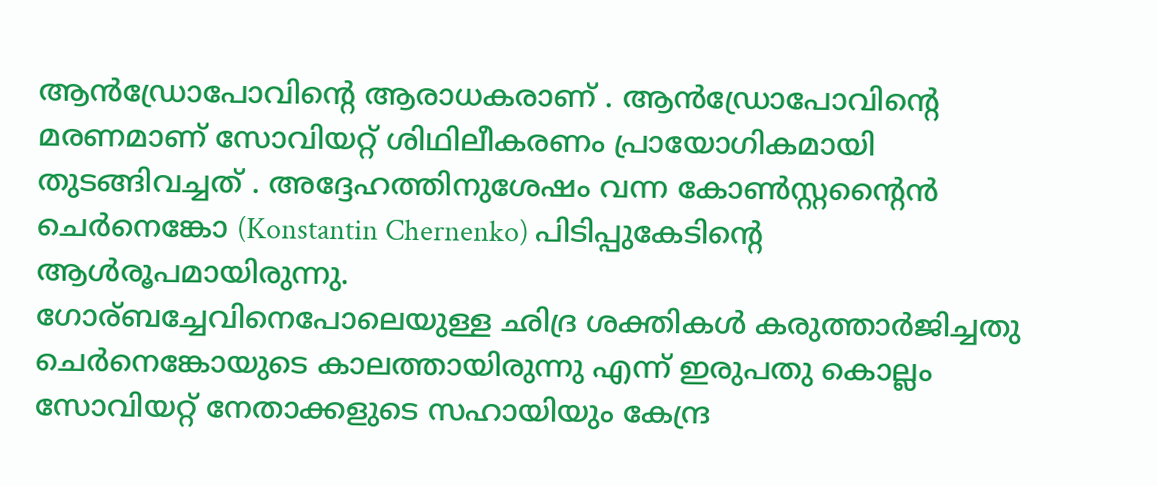ആൻഡ്രോപോവിന്റെ ആരാധകരാണ് . ആൻഡ്രോപോവിന്റെ മരണമാണ് സോവിയറ്റ് ശിഥിലീകരണം പ്രായോഗികമായി തുടങ്ങിവച്ചത് . അദ്ദേഹത്തിനുശേഷം വന്ന കോൺസ്റ്റന്റൈൻ ചെർനെങ്കോ (Konstantin Chernenko) പിടിപ്പുകേടിന്റെ ആൾരൂപമായിരുന്നു.
ഗോര്ബച്ചേവിനെപോലെയുള്ള ഛിദ്ര ശക്തികൾ കരുത്താർജിച്ചതു ചെർനെങ്കോയുടെ കാലത്തായിരുന്നു എന്ന് ഇരുപതു കൊല്ലം സോവിയറ്റ് നേതാക്കളുടെ സഹായിയും കേന്ദ്ര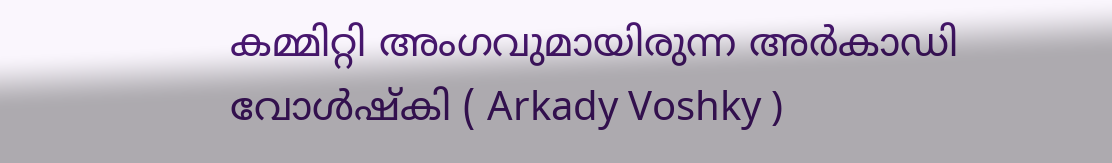കമ്മിറ്റി അംഗവുമായിരുന്ന അർകാഡി വോൾഷ്കി ( Arkady Voshky )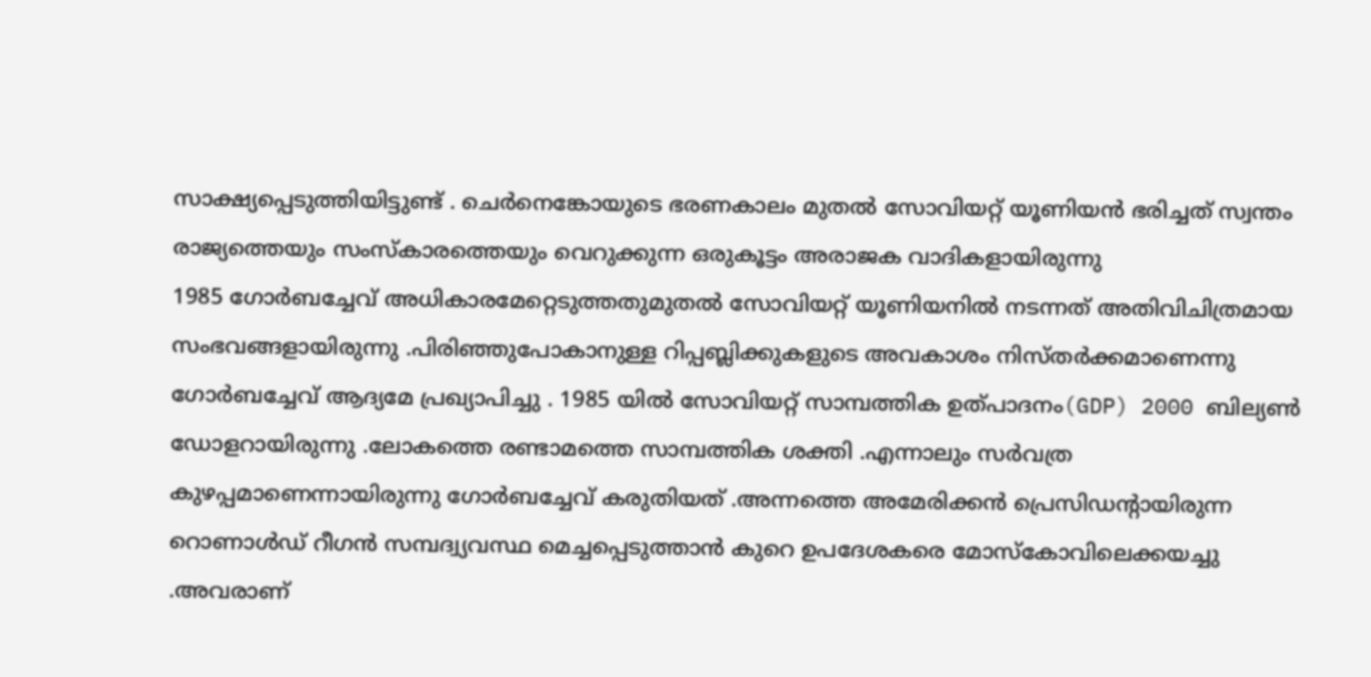സാക്ഷ്യപ്പെടുത്തിയിട്ടുണ്ട് . ചെർനെങ്കോയുടെ ഭരണകാലം മുതൽ സോവിയറ്റ് യൂണിയൻ ഭരിച്ചത് സ്വന്തം രാജ്യത്തെയും സംസ്കാരത്തെയും വെറുക്കുന്ന ഒരുകൂട്ടം അരാജക വാദികളായിരുന്നു
1985 ഗോർബച്ചേവ് അധികാരമേറ്റെടുത്തതുമുതൽ സോവിയറ്റ് യൂണിയനിൽ നടന്നത് അതിവിചിത്രമായ സംഭവങ്ങളായിരുന്നു .പിരിഞ്ഞുപോകാനുള്ള റിപ്പബ്ലിക്കുകളുടെ അവകാശം നിസ്തർക്കമാണെന്നു ഗോർബച്ചേവ് ആദ്യമേ പ്രഖ്യാപിച്ചു . 1985 യിൽ സോവിയറ്റ് സാമ്പത്തിക ഉത്പാദനം(GDP) 2000 ബില്യൺ ഡോളറായിരുന്നു .ലോകത്തെ രണ്ടാമത്തെ സാമ്പത്തിക ശക്തി .എന്നാലും സർവത്ര കുഴപ്പമാണെന്നായിരുന്നു ഗോർബച്ചേവ് കരുതിയത് .അന്നത്തെ അമേരിക്കൻ പ്രെസിഡന്റായിരുന്ന റൊണാൾഡ് റീഗൻ സമ്പദ്വ്യവസ്ഥ മെച്ചപ്പെടുത്താൻ കുറെ ഉപദേശകരെ മോസ്കോവിലെക്കയച്ചു .അവരാണ്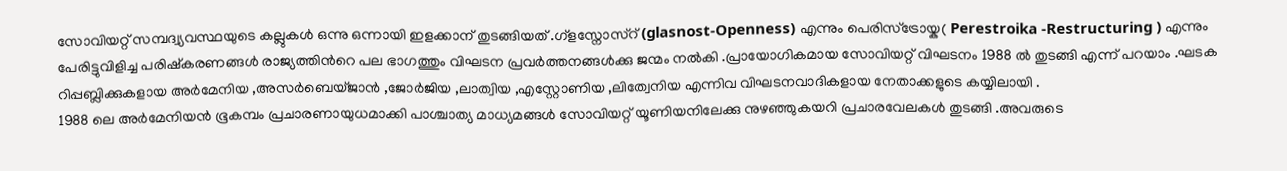സോവിയറ്റ് സമ്പദ്വ്യവസ്ഥയുടെ കല്ലുകൾ ഒന്നു ഒന്നായി ഇളക്കാന് തുടങ്ങിയത് .ഗ്ളസ്നോസ്റ് (glasnost-Openness) എന്നും പെരിസ്ട്രോയ്ക( Perestroika -Restructuring ) എന്നും പേരിട്ടുവിളിച്ച പരിഷ്കരണങ്ങൾ രാജ്യത്തിൻറെ പല ഭാഗത്തും വിഘടന പ്രവർത്തനങ്ങൾക്കു ജന്മം നൽകി .പ്രായോഗികമായ സോവിയറ്റ് വിഘടനം 1988 ൽ തുടങ്ങി എന്ന് പറയാം .ഘടക റിപ്പബ്ലിക്കുകളായ അർമേനിയ ,അസർബെയ്ജാൻ ,ജോർജിയ ,ലാത്വിയ ,എസ്റ്റോണിയ ,ലിത്വേനിയ എന്നിവ വിഘടനവാദികളായ നേതാക്കളുടെ കയ്യിലായി .
1988 ലെ അർമേനിയൻ ഭൂകമ്പം പ്രചാരണായുധമാക്കി പാശ്ചാത്യ മാധ്യമങ്ങൾ സോവിയറ്റ് യൂണിയനിലേക്കു നുഴഞ്ഞുകയറി പ്രചാരവേലകൾ തുടങ്ങി .അവരുടെ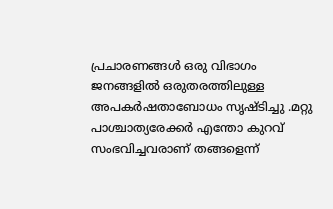പ്രചാരണങ്ങൾ ഒരു വിഭാഗം ജനങ്ങളിൽ ഒരുതരത്തിലുള്ള അപകർഷതാബോധം സൃഷ്ടിച്ചു .മറ്റു പാശ്ചാത്യരേക്കർ എന്തോ കുറവ് സംഭവിച്ചവരാണ് തങ്ങളെന്ന്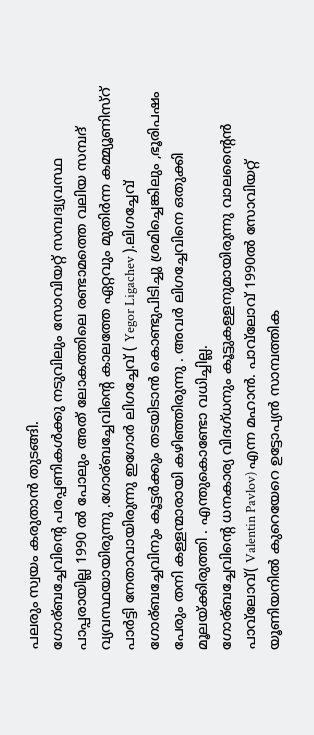പലരും സ്വയം കരുതാൻ തുടങ്ങി.
ഗോര്ബച്ചേവിന്റെ പരപ്പണികൾക്കു നടുവിലും സോവിയറ്റ് സമ്പദ്വ്യവസ്ഥ പാപ്പരായില്ല 1990 ൽ പോലും അത് ലോകത്തിലെ രണ്ടാമത്തെ വലിയ സമ്പദ് വ്യവസ്ഥയായിരുന്നു .ഗോര്ബച്ചേവിന്റെ കാലത്തേ ഏറ്റവും മുതിർന്ന കമ്മ്യൂണിസ്റ് പാർട്ടി നേതാവായിരുന്നു ഇഗോർ ലിഗച്ചേവ് ( Yegor Ligachev ).ലിഗച്ചേവ് ഗോര്ബച്ചേവിനും കൂട്ടർക്കും തടയിടാൻ കൊണ്ടുപിടിച്ചു ശ്രമിച്ചെങ്കിലും ,ഭൂരിപഷം പേരും തനി കള്ളന്മാരായി കഴിഞ്ഞിരുന്നു . അവർ ലിഗച്ചേവിനെ ഒതുക്കി മൂലയ്ക്കിരുത്തി . എന്തുകൊണ്ടോ വധിച്ചില്ല.
ഗോര്ബച്ചേവിന്റെ ധനകാര്യ വിദഗ്ധനും കൂട്ടുകള്ളനുമായിരുന്നു വാലന്റൈൻ പാവ്‌ലോവ്( Valentin Pavlov) എന്ന മഹാൻ. പാവ്‌ലോവ് 1990ൽ സോവിയറ്റ് യൂണിയനിൽ കുറെയേറെ ഉട്ടോപ്യൻ സാമ്പത്തിക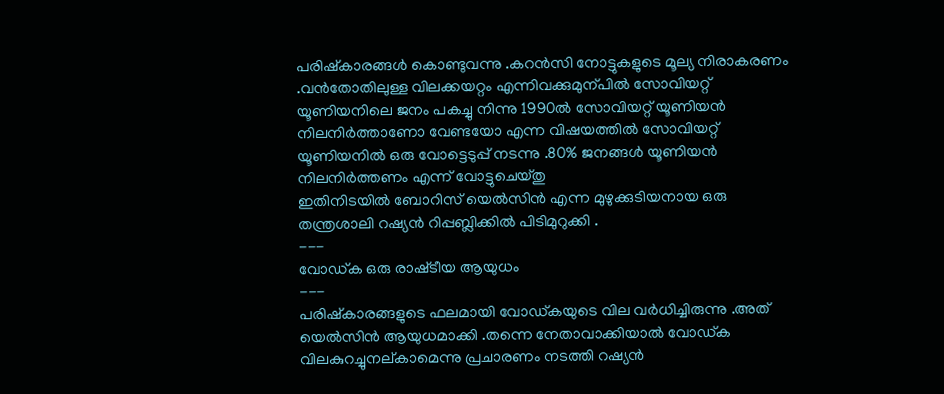പരിഷ്കാരങ്ങൾ കൊണ്ടുവന്നു .കറൻസി നോട്ടുകളുടെ മൂല്യ നിരാകരണം .വൻതോതിലുള്ള വിലക്കയറ്റം എന്നിവക്കുമുന്പിൽ സോവിയറ്റ് യൂണിയനിലെ ജനം പകച്ചു നിന്നു 1990ൽ സോവിയറ്റ് യൂണിയൻ നിലനിർത്താണോ വേണ്ടയോ എന്ന വിഷയത്തിൽ സോവിയറ്റ് യൂണിയനിൽ ഒരു വോട്ടെടുപ്പ് നടന്നു .80% ജനങ്ങൾ യൂണിയൻ നിലനിർത്തണം എന്ന് വോട്ടുചെയ്തു
ഇതിനിടയിൽ ബോറിസ് യെൽസിൻ എന്ന മുഴുക്കുടിയനായ ഒരു തന്ത്രശാലി റഷ്യൻ റിപ്പബ്ലിക്കിൽ പിടിമുറുക്കി .
---
വോഡ്ക ഒരു രാഷ്‌ടീയ ആയുധം
---
പരിഷ്കാരങ്ങളുടെ ഫലമായി വോഡ്കയുടെ വില വർധിച്ചിരുന്നു .അത് യെൽസിൻ ആയുധമാക്കി .തന്നെ നേതാവാക്കിയാൽ വോഡ്ക വിലകുറച്ചുനല്കാമെന്നു പ്രചാരണം നടത്തി റഷ്യൻ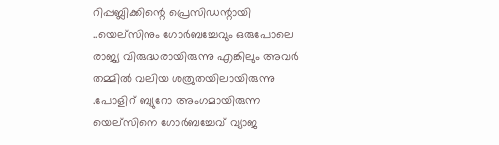റിപ്പബ്ലിക്കിന്റെ പ്രെസിഡന്റായി ..യെല്സിനും ഗോർബച്ചേവും ഒരുപോലെ രാജ്യ വിരുദ്ധരായിരുന്നു എങ്കിലും അവർ തമ്മിൽ വലിയ ശത്രുതയിലായിരുന്നു .പോളിറ് ബ്യുറോ അംഗമായിരുന്ന യെല്സിനെ ഗോർബച്ചേവ് വ്യാജ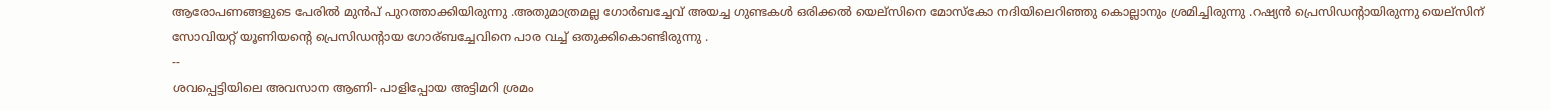ആരോപണങ്ങളുടെ പേരിൽ മുൻപ് പുറത്താക്കിയിരുന്നു .അതുമാത്രമല്ല ഗോർബച്ചേവ് അയച്ച ഗുണ്ടകൾ ഒരിക്കൽ യെല്സിനെ മോസ്കോ നദിയിലെറിഞ്ഞു കൊല്ലാനും ശ്രമിച്ചിരുന്നു .റഷ്യൻ പ്രെസിഡന്റായിരുന്നു യെല്സിന് സോവിയറ്റ് യൂണിയന്റെ പ്രെസിഡന്റായ ഗോര്ബച്ചേവിനെ പാര വച്ച് ഒതുക്കികൊണ്ടിരുന്നു .
--
ശവപ്പെട്ടിയിലെ അവസാന ആണി- പാളിപ്പോയ അട്ടിമറി ശ്രമം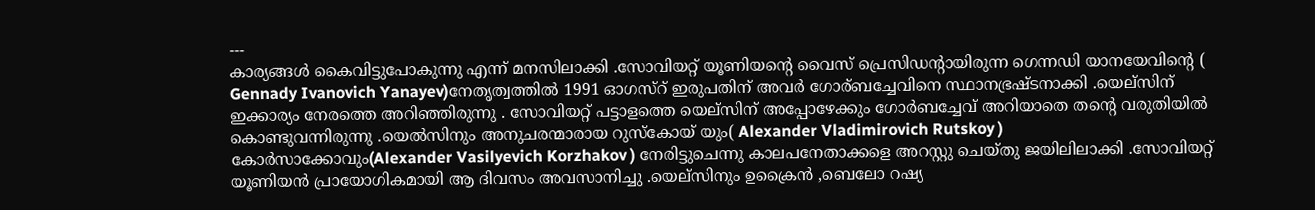---
കാര്യങ്ങൾ കൈവിട്ടുപോകുന്നു എന്ന് മനസിലാക്കി .സോവിയറ്റ് യൂണിയന്റെ വൈസ് പ്രെസിഡന്റായിരുന്ന ഗെന്നഡി യാനയേവിന്റെ ( Gennady Ivanovich Yanayev)നേതൃത്വത്തിൽ 1991 ഓഗസ്റ് ഇരുപതിന് അവർ ഗോര്ബച്ചേവിനെ സ്ഥാനഭ്രഷ്ടനാക്കി .യെല്സിന് ഇക്കാര്യം നേരത്തെ അറിഞ്ഞിരുന്നു . സോവിയറ്റ് പട്ടാളത്തെ യെല്സിന് അപ്പോഴേക്കും ഗോർബച്ചേവ് അറിയാതെ തന്റെ വരുതിയിൽ കൊണ്ടുവന്നിരുന്നു .യെൽസിനും അനുചരന്മാരായ റുസ്കോയ് യും( Alexander Vladimirovich Rutskoy ) കോർസാക്കോവും(Alexander Vasilyevich Korzhakov ) നേരിട്ടുചെന്നു കാലപനേതാക്കളെ അറസ്റ്റു ചെയ്തു ജയിലിലാക്കി .സോവിയറ്റ് യൂണിയൻ പ്രായോഗികമായി ആ ദിവസം അവസാനിച്ചു .യെല്സിനും ഉക്രൈൻ ,ബെലോ റഷ്യ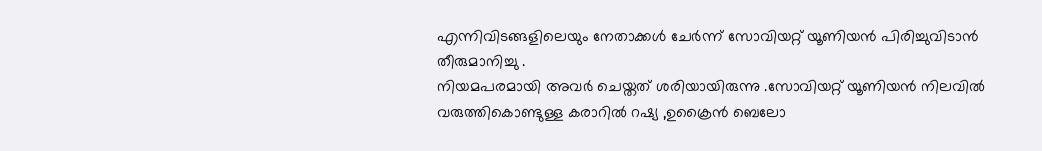എന്നിവിടങ്ങളിലെയും നേതാക്കൾ ചേർന്ന് സോവിയറ്റ് യൂണിയൻ പിരിച്ചുവിടാൻ തീരുമാനിച്ചു .
നിയമപരമായി അവർ ചെയ്തത് ശരിയായിരുന്നു .സോവിയറ്റ് യൂണിയൻ നിലവിൽ വരുത്തികൊണ്ടുള്ള കരാറിൽ റഷ്യ ,ഉക്രൈൻ ബെലോ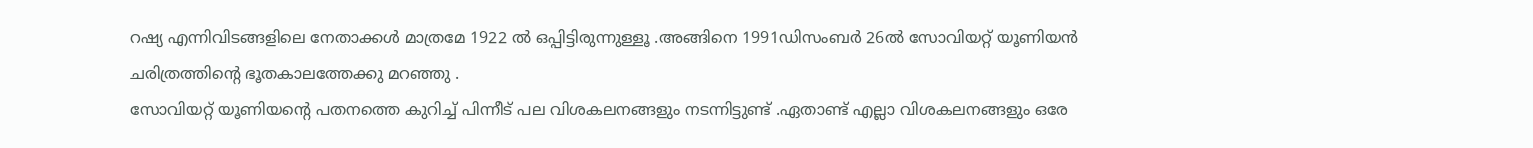റഷ്യ എന്നിവിടങ്ങളിലെ നേതാക്കൾ മാത്രമേ 1922 ൽ ഒപ്പിട്ടിരുന്നുള്ളൂ .അങ്ങിനെ 1991ഡിസംബർ 26ൽ സോവിയറ്റ് യൂണിയൻ ചരിത്രത്തിന്റെ ഭൂതകാലത്തേക്കു മറഞ്ഞു .
സോവിയറ്റ് യൂണിയന്റെ പതനത്തെ കുറിച്ച് പിന്നീട് പല വിശകലനങ്ങളും നടന്നിട്ടുണ്ട് .ഏതാണ്ട് എല്ലാ വിശകലനങ്ങളും ഒരേ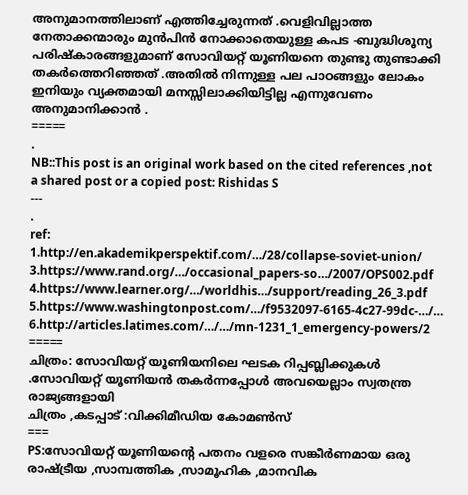അനുമാനത്തിലാണ് എത്തിച്ചേരുന്നത് .വെളിവില്ലാത്ത നേതാക്കന്മാരും മുൻപിൻ നോക്കാതെയുള്ള കപട -ബുദ്ധിശൂന്യ പരിഷ്കാരങ്ങളുമാണ് സോവിയറ്റ് യൂണിയനെ തുണ്ടു തുണ്ടാക്കി തകർത്തെറിഞ്ഞത് .അതിൽ നിന്നുള്ള പല പാഠങ്ങളും ലോകം ഇനിയും വ്യക്തമായി മനസ്സിലാക്കിയിട്ടില്ല എന്നുവേണം അനുമാനിക്കാൻ .
=====
.
NB::This post is an original work based on the cited references ,not a shared post or a copied post: Rishidas S
---
.
ref:
1.http://en.akademikperspektif.com/…/28/collapse-soviet-union/
3.https://www.rand.org/…/occasional_papers-so…/2007/OPS002.pdf
4.https://www.learner.org/…/worldhis…/support/reading_26_3.pdf
5.https://www.washingtonpost.com/…/f9532097-6165-4c27-99dc-…/…
6.http://articles.latimes.com/…/…/mn-1231_1_emergency-powers/2
=====
ചിത്രം: സോവിയറ്റ് യൂണിയനിലെ ഘടക റിപ്പബ്ലിക്കുകൾ .സോവിയറ്റ് യൂണിയൻ തകർന്നപ്പോൾ അവയെല്ലാം സ്വതന്ത്ര രാജ്യങ്ങളായി
ചിത്രം ,കടപ്പാട് :വിക്കിമീഡിയ കോമൺസ്
===
PS:സോവിയറ്റ് യൂണിയന്റെ പതനം വളരെ സങ്കീർണമായ ഒരു രാഷ്ട്രീയ ,സാമ്പത്തിക ,സാമൂഹിക ,മാനവിക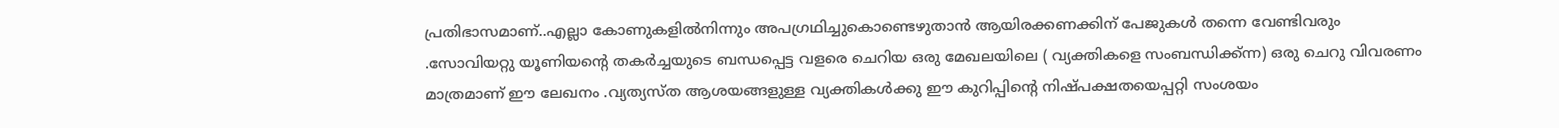പ്രതിഭാസമാണ്..എല്ലാ കോണുകളിൽനിന്നും അപഗ്രഥിച്ചുകൊണ്ടെഴുതാൻ ആയിരക്കണക്കിന് പേജുകൾ തന്നെ വേണ്ടിവരും .സോവിയറ്റു യൂണിയന്റെ തകർച്ചയുടെ ബന്ധപ്പെട്ട വളരെ ചെറിയ ഒരു മേഖലയിലെ ( വ്യക്തികളെ സംബന്ധിക്ക്ന്ന) ഒരു ചെറു വിവരണം മാത്രമാണ് ഈ ലേഖനം .വ്യത്യസ്ത ആശയങ്ങളുള്ള വ്യക്തികൾക്കു ഈ കുറിപ്പിന്റെ നിഷ്‌പക്ഷതയെപ്പറ്റി സംശയം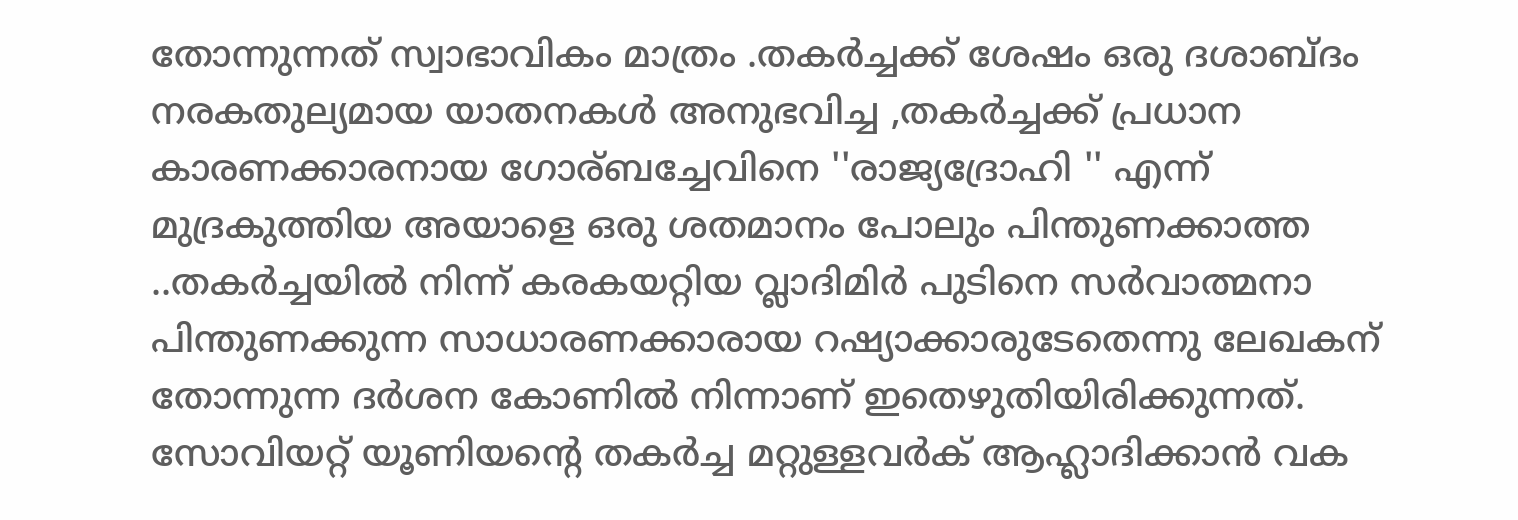തോന്നുന്നത് സ്വാഭാവികം മാത്രം .തകർച്ചക്ക് ശേഷം ഒരു ദശാബ്ദം നരകതുല്യമായ യാതനകൾ അനുഭവിച്ച ,തകർച്ചക്ക് പ്രധാന കാരണക്കാരനായ ഗോര്ബച്ചേവിനെ ''രാജ്യദ്രോഹി '' എന്ന് മുദ്രകുത്തിയ അയാളെ ഒരു ശതമാനം പോലും പിന്തുണക്കാത്ത ..തകർച്ചയിൽ നിന്ന് കരകയറ്റിയ വ്ലാദിമിർ പുടിനെ സർവാത്മനാ പിന്തുണക്കുന്ന സാധാരണക്കാരായ റഷ്യാക്കാരുടേതെന്നു ലേഖകന് തോന്നുന്ന ദർശന കോണിൽ നിന്നാണ് ഇതെഴുതിയിരിക്കുന്നത്. സോവിയറ്റ് യൂണിയന്റെ തകർച്ച മറ്റുള്ളവർക് ആഹ്ലാദിക്കാൻ വക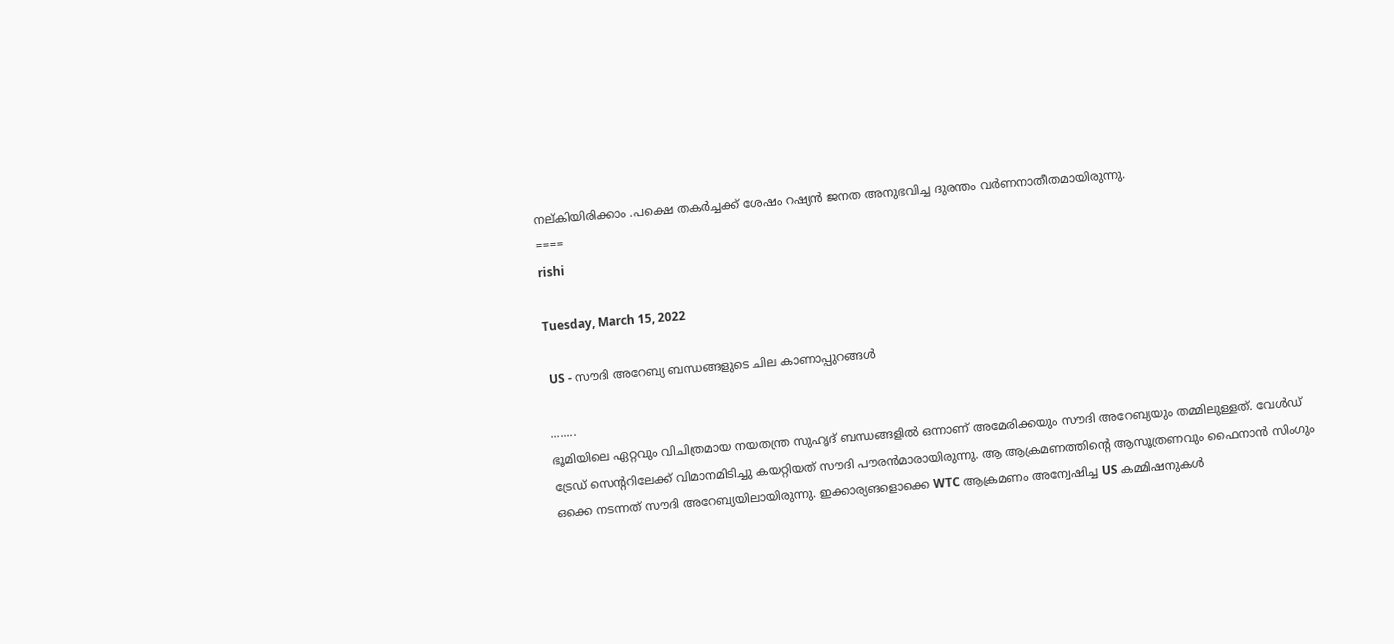നല്കിയിരിക്കാം .പക്ഷെ തകർച്ചക്ക് ശേഷം റഷ്യൻ ജനത അനുഭവിച്ച ദുരന്തം വർണനാതീതമായിരുന്നു.
====
rishi

Tuesday, March 15, 2022

 US - സൗദി അറേബ്യ ബന്ധങ്ങളുടെ ചില കാണാപ്പുറങ്ങൾ

........
ഭൂമിയിലെ ഏറ്റവും വിചിത്രമായ നയതന്ത്ര സുഹൃദ് ബന്ധങ്ങളിൽ ഒന്നാണ് അമേരിക്കയും സൗദി അറേബ്യയും തമ്മിലുള്ളത്. വേൾഡ് ട്രേഡ് സെന്ററിലേക്ക് വിമാനമിടിച്ചു കയറ്റിയത് സൗദി പൗരൻമാരായിരുന്നു. ആ ആക്രമണത്തിന്റെ ആസൂത്രണവും ഫൈനാൻ സിംഗും ഒക്കെ നടന്നത് സൗദി അറേബ്യയിലായിരുന്നു. ഇക്കാര്യങളൊക്കെ WTC ആക്രമണം അന്വേഷിച്ച US കമ്മിഷനുകൾ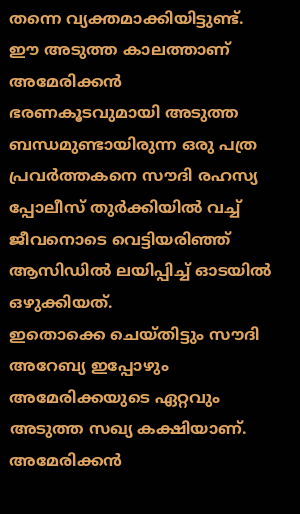തന്നെ വ്യക്തമാക്കിയിട്ടുണ്ട്. ഈ അടുത്ത കാലത്താണ് അമേരിക്കൻ ഭരണകൂടവുമായി അടുത്ത ബന്ധമുണ്ടായിരുന്ന ഒരു പത്ര പ്രവർത്തകനെ സൗദി രഹസ്യ പ്പോലീസ് തുർക്കിയിൽ വച്ച് ജീവനൊടെ വെട്ടിയരിഞ്ഞ് ആസിഡിൽ ലയിപ്പിച്ച് ഓടയിൽ ഒഴുക്കിയത്.
ഇതൊക്കെ ചെയ്തിട്ടും സൗദി അറേബ്യ ഇപ്പോഴും അമേരിക്കയുടെ ഏറ്റവും അടുത്ത സഖ്യ കക്ഷിയാണ്. അമേരിക്കൻ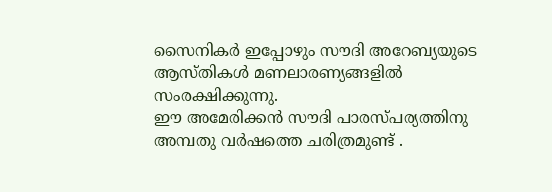സൈനികർ ഇപ്പോഴും സൗദി അറേബ്യയുടെ ആസ്തികൾ മണലാരണ്യങ്ങളിൽ സംരക്ഷിക്കുന്നു.
ഈ അമേരിക്കൻ സൗദി പാരസ്പര്യത്തിനു അമ്പതു വർഷത്തെ ചരിത്രമുണ്ട് .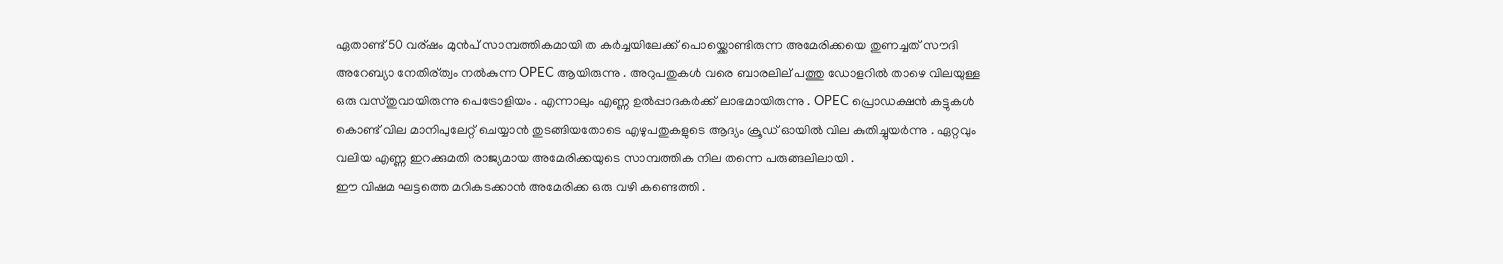ഏതാണ്ട് 50 വര്ഷം മുൻപ് സാമ്പത്തികമായി ത കർച്ചയിലേക്ക് പൊയ്ക്കൊണ്ടിരുന്ന അമേരിക്കയെ തുണച്ചത് സൗദി അറേബ്യാ നേതിര്ത്വം നൽകുന്ന OPEC ആയിരുന്നു . അറുപതുകൾ വരെ ബാരലില് പത്തു ഡോളറിൽ താഴെ വിലയുള്ള ഒരു വസ്തുവായിരുന്നു പെട്രോളിയം . എന്നാലും എണ്ണ ഉൽപ്പാദകർക്ക് ലാഭമായിരുന്നു . OPEC പ്രൊഡക്ഷൻ കട്ടുകൾ കൊണ്ട് വില മാനിപുലേറ്റ് ചെയ്യാൻ തുടങ്ങിയതോടെ എഴുപതുകളുടെ ആദ്യം ക്രൂഡ് ഓയിൽ വില കുതിച്ചുയർന്നു . ഏറ്റവും വലിയ എണ്ണ ഇറക്കുമതി രാജ്യമായ അമേരിക്കയുടെ സാമ്പത്തിക നില തന്നെ പരുങ്ങലിലായി .
ഈ വിഷമ ഘട്ടത്തെ മറികടക്കാൻ അമേരിക്ക ഒരു വഴി കണ്ടെത്തി .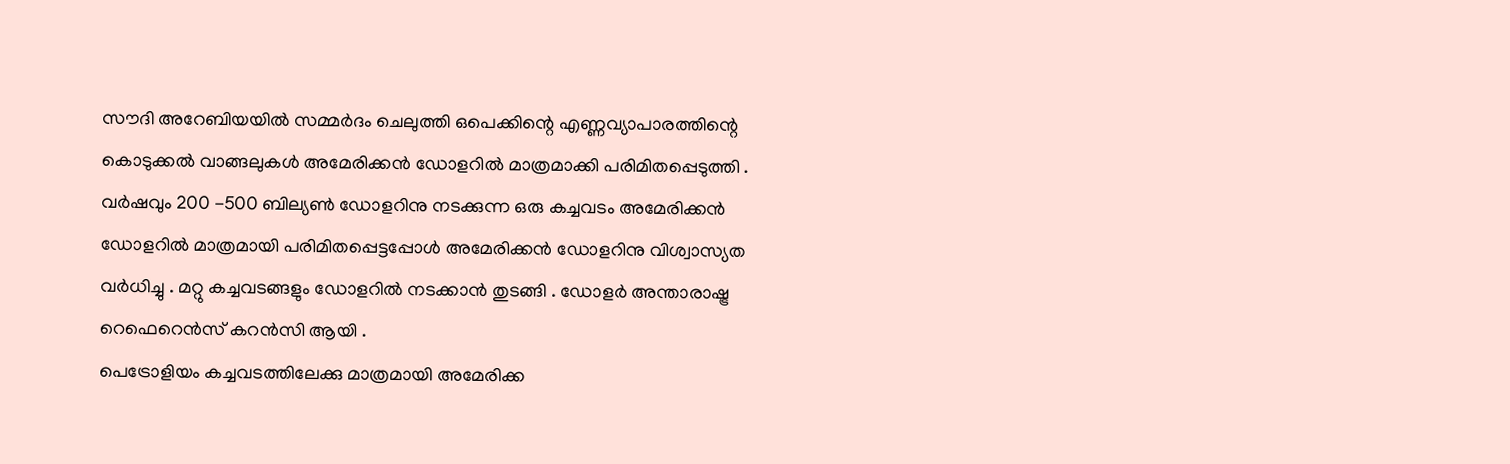സൗദി അറേബിയയിൽ സമ്മർദം ചെലുത്തി ഒപെക്കിന്റെ എണ്ണവ്യാപാരത്തിന്റെ കൊടുക്കൽ വാങ്ങലുകൾ അമേരിക്കൻ ഡോളറിൽ മാത്രമാക്കി പരിമിതപ്പെടുത്തി . വർഷവും 200 -500 ബില്യൺ ഡോളറിനു നടക്കുന്ന ഒരു കച്ചവടം അമേരിക്കൻ ഡോളറിൽ മാത്രമായി പരിമിതപ്പെട്ടപ്പോൾ അമേരിക്കൻ ഡോളറിനു വിശ്വാസ്യത വർധിച്ചു . മറ്റു കച്ചവടങ്ങളും ഡോളറിൽ നടക്കാൻ തുടങ്ങി . ഡോളർ അന്താരാഷ്ട്ര റെഫെറെൻസ് കറൻസി ആയി .
പെട്രോളിയം കച്ചവടത്തിലേക്കു മാത്രമായി അമേരിക്ക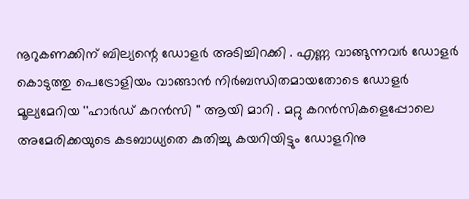നൂറുകണക്കിന് ബില്യന്റെ ഡോളർ അടിച്ചിറക്കി . എണ്ണ വാങ്ങുന്നവർ ഡോളർ കൊടുത്തു പെട്രോളിയം വാങ്ങാൻ നിർബന്ധിതമായതോടെ ഡോളർ മൂല്യമേറിയ ''ഹാർഡ് കറൻസി '' ആയി മാറി . മറ്റു കറൻസികളെപ്പോലെ അമേരിക്കയുടെ കടബാധ്യതെ കുതിച്ചു കയറിയിട്ടും ഡോളറിനു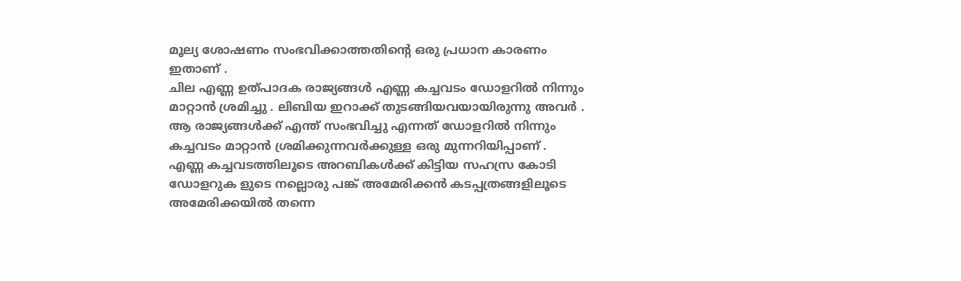മൂല്യ ശോഷണം സംഭവിക്കാത്തതിന്റെ ഒരു പ്രധാന കാരണം ഇതാണ് .
ചില എണ്ണ ഉത്പാദക രാജ്യങ്ങൾ എണ്ണ കച്ചവടം ഡോളറിൽ നിന്നും മാറ്റാൻ ശ്രമിച്ചു . ലിബിയ ഇറാക്ക് തുടങ്ങിയവയായിരുന്നു അവർ . ആ രാജ്യങ്ങൾക്ക് എന്ത് സംഭവിച്ചു എന്നത് ഡോളറിൽ നിന്നും കച്ചവടം മാറ്റാൻ ശ്രമിക്കുന്നവർക്കുള്ള ഒരു മുന്നറിയിപ്പാണ് .
എണ്ണ കച്ചവടത്തിലൂടെ അറബികൾക്ക് കിട്ടിയ സഹസ്ര കോടി ഡോളറുക ളുടെ നല്ലൊരു പങ്ക് അമേരിക്കൻ കടപ്പത്രങ്ങളിലൂടെ അമേരിക്കയിൽ തന്നെ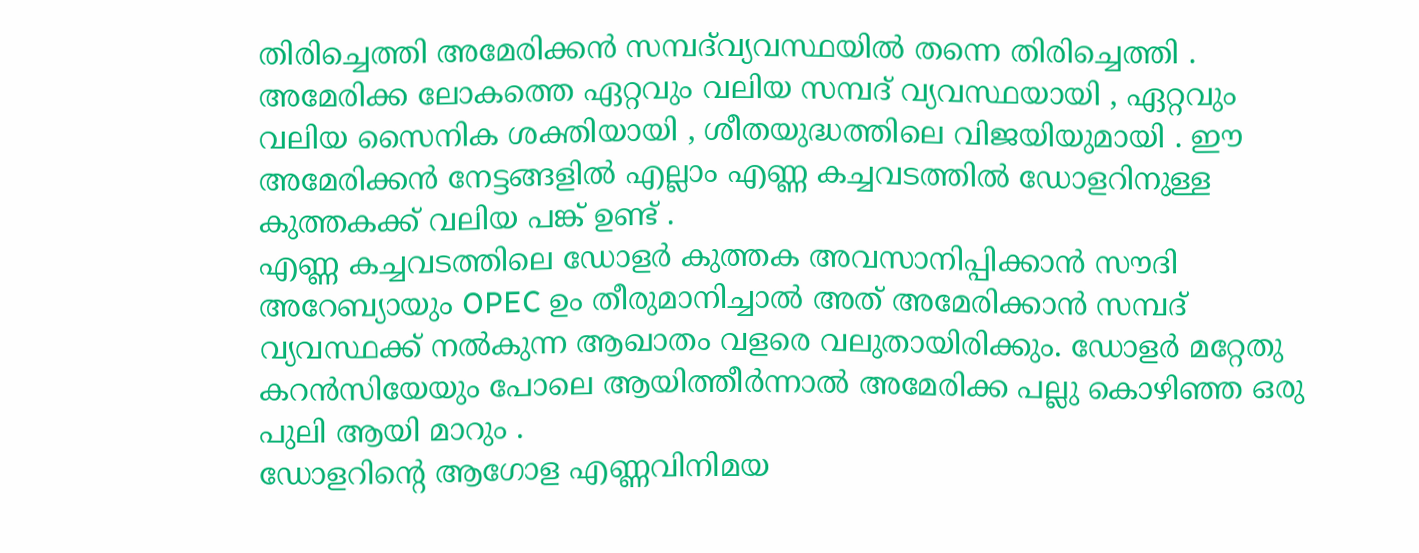തിരിച്ചെത്തി അമേരിക്കൻ സമ്പദ്‌വ്യവസ്ഥയിൽ തന്നെ തിരിച്ചെത്തി . അമേരിക്ക ലോകത്തെ ഏറ്റവും വലിയ സമ്പദ് വ്യവസ്ഥയായി , ഏറ്റവും വലിയ സൈനിക ശക്തിയായി , ശീതയുദ്ധത്തിലെ വിജയിയുമായി . ഈ അമേരിക്കൻ നേട്ടങ്ങളിൽ എല്ലാം എണ്ണ കച്ചവടത്തിൽ ഡോളറിനുള്ള കുത്തകക്ക് വലിയ പങ്ക് ഉണ്ട് .
എണ്ണ കച്ചവടത്തിലെ ഡോളർ കുത്തക അവസാനിപ്പിക്കാൻ സൗദി അറേബ്യായും OPEC ഉം തീരുമാനിച്ചാൽ അത് അമേരിക്കാൻ സമ്പദ് വ്യവസ്ഥക്ക് നൽകുന്ന ആഖാതം വളരെ വലുതായിരിക്കും. ഡോളർ മറ്റേതു കറൻസിയേയും പോലെ ആയിത്തീർന്നാൽ അമേരിക്ക പല്ലു കൊഴിഞ്ഞ ഒരു പുലി ആയി മാറും .
ഡോളറിന്റെ ആഗോള എണ്ണവിനിമയ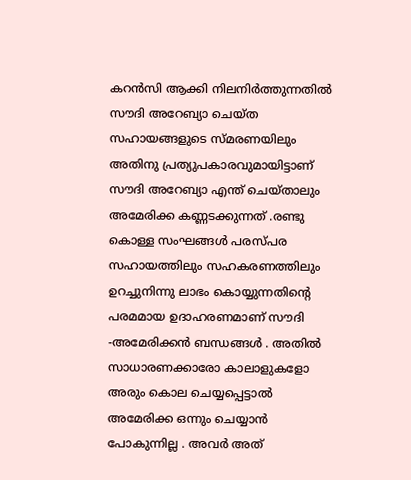കറൻസി ആക്കി നിലനിർത്തുന്നതിൽ സൗദി അറേബ്യാ ചെയ്ത സഹായങ്ങളുടെ സ്മരണയിലും അതിനു പ്രത്യുപകാരവുമായിട്ടാണ് സൗദി അറേബ്യാ എന്ത് ചെയ്താലും അമേരിക്ക കണ്ണടക്കുന്നത് .രണ്ടു കൊള്ള സംഘങ്ങൾ പരസ്പര സഹായത്തിലും സഹകരണത്തിലും ഉറച്ചുനിന്നു ലാഭം കൊയ്യുന്നതിന്റെ പരമമായ ഉദാഹരണമാണ് സൗദി -അമേരിക്കൻ ബന്ധങ്ങൾ . അതിൽ സാധാരണക്കാരോ കാലാളുകളോ അരും കൊല ചെയ്യപ്പെട്ടാൽ അമേരിക്ക ഒന്നും ചെയ്യാൻ പോകുന്നില്ല . അവർ അത്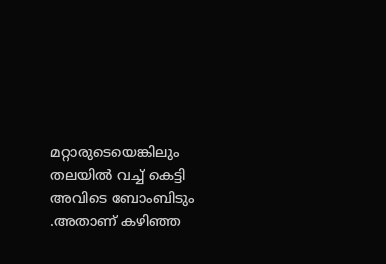മറ്റാരുടെയെങ്കിലും തലയിൽ വച്ച് കെട്ടി അവിടെ ബോംബിടും .അതാണ് കഴിഞ്ഞ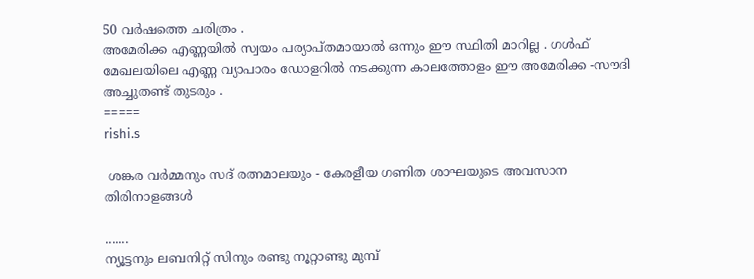50 വർഷത്തെ ചരിത്രം .
അമേരിക്ക എണ്ണയിൽ സ്വയം പര്യാപ്തമായാൽ ഒന്നും ഈ സ്ഥിതി മാറില്ല . ഗൾഫ് മേഖലയിലെ എണ്ണ വ്യാപാരം ഡോളറിൽ നടക്കുന്ന കാലത്തോളം ഈ അമേരിക്ക -സൗദി അച്ചുതണ്ട് തുടരും .
=====
rishi.s

 ശങ്കര വർമ്മനും സദ് രത്നമാലയും - കേരളീയ ഗണിത ശാഘയുടെ അവസാന തിരിനാളങ്ങൾ

.......
ന്യൂട്ടനും ലബനിറ്റ് സിനും രണ്ടു നൂറ്റാണ്ടു മുമ്പ്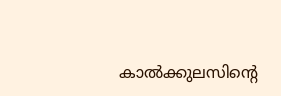കാൽക്കുലസിന്റെ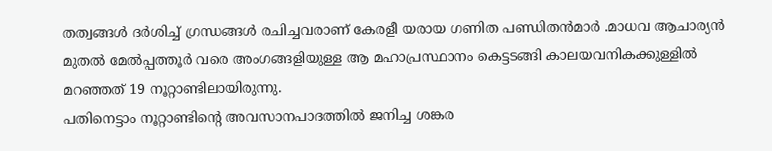തത്വങ്ങൾ ദർശിച്ച് ഗ്രന്ധങ്ങൾ രചിച്ചവരാണ് കേരളീ യരായ ഗണിത പണ്ഡിതൻമാർ .മാധവ ആചാര്യൻ മുതൽ മേൽപ്പത്തൂർ വരെ അംഗങ്ങളിയുള്ള ആ മഹാപ്രസ്ഥാനം കെട്ടടങ്ങി കാലയവനികക്കുള്ളിൽ മറഞ്ഞത് 19 നൂറ്റാണ്ടിലായിരുന്നു.
പതിനെട്ടാം നൂറ്റാണ്ടിന്റെ അവസാനപാദത്തിൽ ജനിച്ച ശങ്കര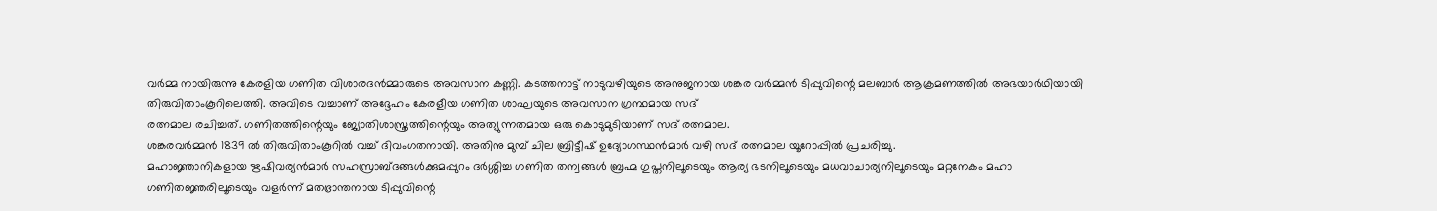വർമ്മ നായിരുന്നു കേരളിയ ഗണിത വിശാരദൻമ്മാരുടെ അവസാന കണ്ണി. കടത്തനാട്ട് നാടുവഴിയുടെ അനുജനായ ശങ്കര വർമ്മൻ ടിപ്പുവിന്റെ മലബാർ ആക്രമണത്തിൽ അഭയാർഥിയായി തിരുവിതാംകൂറിലെത്തി. അവിടെ വച്ചാണ് അദ്ദേഹം കേരളീയ ഗണിത ശാഘയുടെ അവസാന ഗ്രന്ഥമായ സദ്
രത്നമാല രചിച്ചത്. ഗണിതത്തിന്റെയും ജ്യോതിശാസ്ത്രത്തിന്റെയും അത്യുന്നതമായ ഒരു കൊടുമുടിയാണ് സദ് രത്നമാല.
ശങ്കരവർമ്മൻ 1839 ൽ തിരുവിതാംകൂറിൽ വച്ച് ദിവംഗതനായി. അതിനു മുമ്പ് ചില ബ്രിട്ടീഷ് ഉദ്യോഗസ്ഥൻമാർ വഴി സദ് രത്നമാല യൂറോപ്പിൽ പ്രചരിച്ചു.
മഹാജ്ഞാനികളായ ഋഷിവര്യൻമാർ സഹസ്രാബ്ദങ്ങൾക്കുമപ്പുറം ദർശ്ശിച്ച ഗണിത തന്വങ്ങൾ ബ്രഹ്മ ഗുപ്തനിലൂടെയും ആര്യ ഭടനിലൂടെയും മധവാചാര്യനിലൂടെയും മറ്റനേകം മഹാ ഗണിതജ്ഞരിലൂടെയും വളർന്ന് മതഭ്രാന്തനായ ടിപ്പുവിന്റെ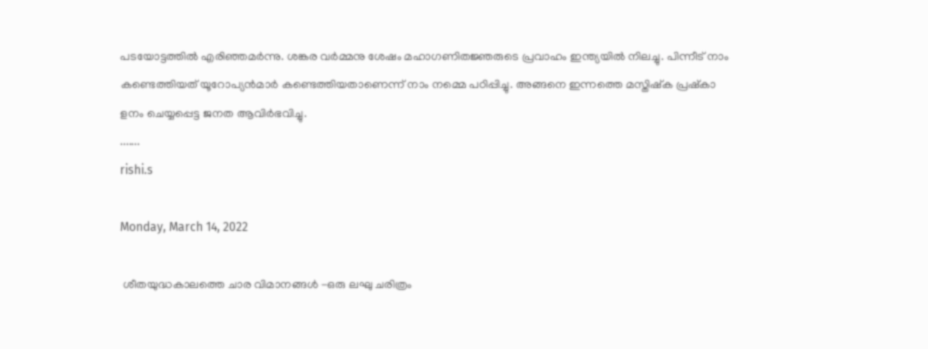പടയോട്ടത്തിൽ എരിഞ്ഞമർന്നു. ശങ്കര വർമ്മനു ശേഷം മഹാഗണിതജ്ഞരുടെ പ്രവാഹം ഇന്ത്യയിൽ നിലച്ചു. പിന്നീട് നാം കണ്ടെത്തിയത് യൂറോപ്യൻമാർ കണ്ടെത്തിയതാണെന്ന് നാം നമ്മെ പഠിപ്പിച്ചു. അങ്ങനെ ഇന്നത്തെ മസ്തിഷ്ക പ്രഷ്കാ ളനം ചെയ്യപ്പെട്ട ജനത ആവിർഭവിച്ചു.
.......
rishi.s

Monday, March 14, 2022

 ശീതയുദ്ധകാലത്തെ ചാര വിമാനങ്ങൾ -ഒരു ലഘു ചരിത്രം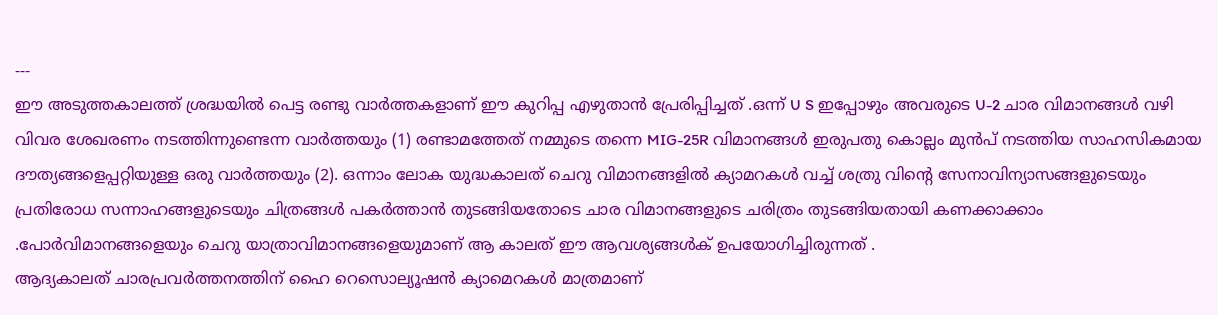---
ഈ അടുത്തകാലത്ത് ശ്രദ്ധയിൽ പെട്ട രണ്ടു വാർത്തകളാണ് ഈ കുറിപ്പ എഴുതാൻ പ്രേരിപ്പിച്ചത് .ഒന്ന് U S ഇപ്പോഴും അവരുടെ U-2 ചാര വിമാനങ്ങൾ വഴി വിവര ശേഖരണം നടത്തിന്നുണ്ടെന്ന വാർത്തയും (1) രണ്ടാമത്തേത് നമ്മുടെ തന്നെ MIG-25R വിമാനങ്ങൾ ഇരുപതു കൊല്ലം മുൻപ് നടത്തിയ സാഹസികമായ ദൗത്യങ്ങളെപ്പറ്റിയുള്ള ഒരു വാർത്തയും (2). ഒന്നാം ലോക യുദ്ധകാലത് ചെറു വിമാനങ്ങളിൽ ക്യാമറകൾ വച്ച് ശത്രു വിന്റെ സേനാവിന്യാസങ്ങളുടെയും പ്രതിരോധ സന്നാഹങ്ങളുടെയും ചിത്രങ്ങൾ പകർത്താൻ തുടങ്ങിയതോടെ ചാര വിമാനങ്ങളുടെ ചരിത്രം തുടങ്ങിയതായി കണക്കാക്കാം .പോർവിമാനങ്ങളെയും ചെറു യാത്രാവിമാനങ്ങളെയുമാണ് ആ കാലത് ഈ ആവശ്യങ്ങൾക് ഉപയോഗിച്ചിരുന്നത് .
ആദ്യകാലത് ചാരപ്രവർത്തനത്തിന് ഹൈ റെസൊല്യൂഷൻ ക്യാമെറകൾ മാത്രമാണ്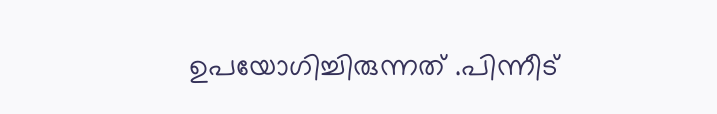ഉപയോഗിച്ചിരുന്നത് .പിന്നീട്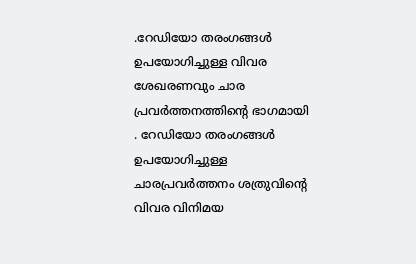.റേഡിയോ തരംഗങ്ങൾ ഉപയോഗിച്ചുള്ള വിവര ശേഖരണവും ചാര പ്രവർത്തനത്തിന്റെ ഭാഗമായി . റേഡിയോ തരംഗങ്ങൾ ഉപയോഗിച്ചുള്ള ചാരപ്രവർത്തനം ശത്രുവിന്റെ വിവര വിനിമയ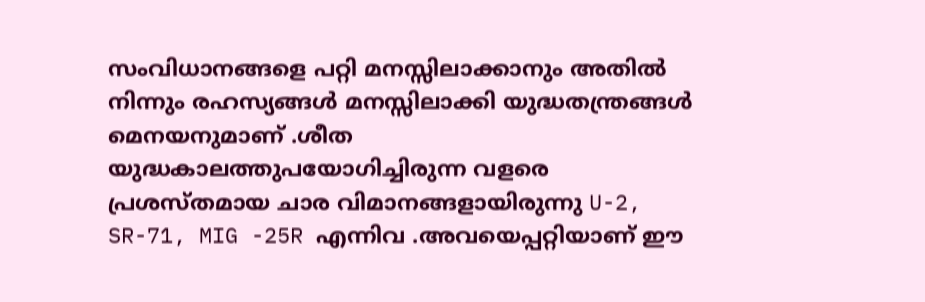സംവിധാനങ്ങളെ പറ്റി മനസ്സിലാക്കാനും അതിൽ നിന്നും രഹസ്യങ്ങൾ മനസ്സിലാക്കി യുദ്ധതന്ത്രങ്ങൾ മെനയനുമാണ് .ശീത യുദ്ധകാലത്തുപയോഗിച്ചിരുന്ന വളരെ പ്രശസ്തമായ ചാര വിമാനങ്ങളായിരുന്നു U-2, SR-71, MIG -25R എന്നിവ .അവയെപ്പറ്റിയാണ് ഈ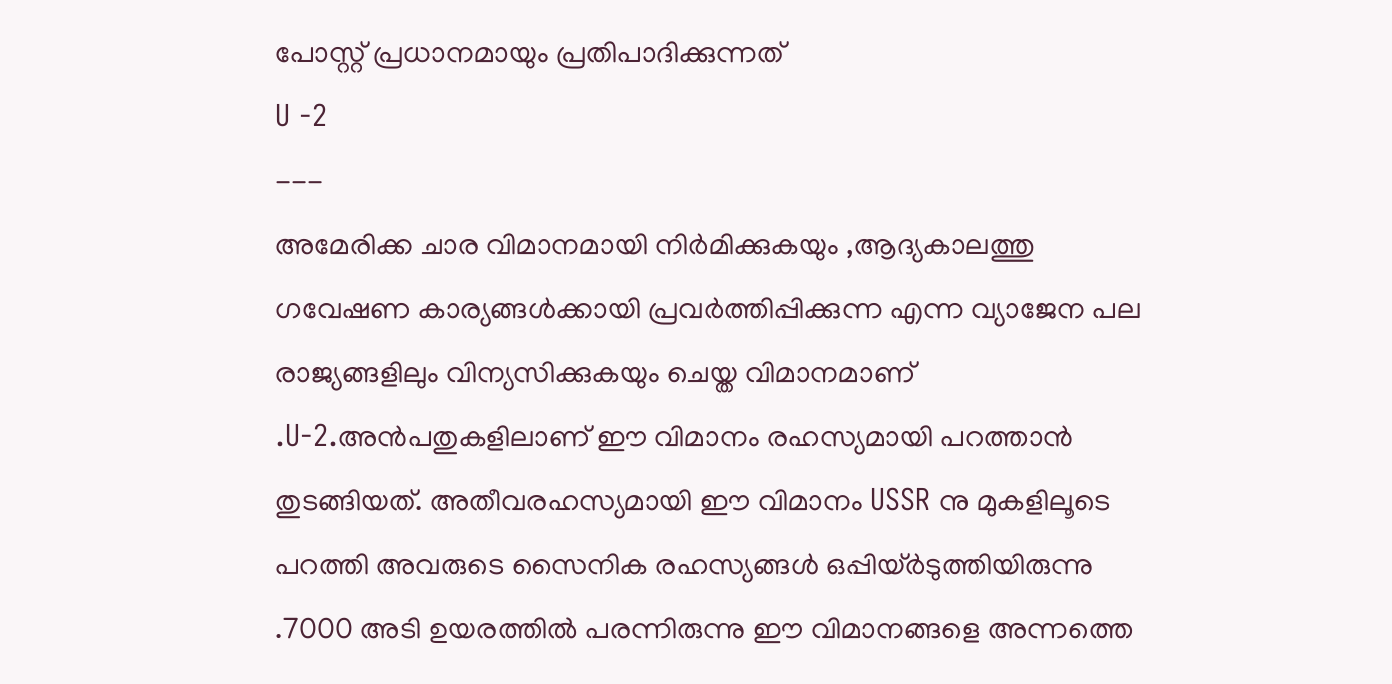പോസ്റ്റ് പ്രധാനമായും പ്രതിപാദിക്കുന്നത്
U -2
---
അമേരിക്ക ചാര വിമാനമായി നിർമിക്കുകയും ,ആദ്യകാലത്തു ഗവേഷണ കാര്യങ്ങൾക്കായി പ്രവർത്തിപ്പിക്കുന്ന എന്ന വ്യാജേന പല രാജ്യങ്ങളിലും വിന്യസിക്കുകയും ചെയ്ത വിമാനമാണ് .U-2.അൻപതുകളിലാണ് ഈ വിമാനം രഹസ്യമായി പറത്താൻ തുടങ്ങിയത്. അതീവരഹസ്യമായി ഈ വിമാനം USSR നു മുകളിലൂടെ പറത്തി അവരുടെ സൈനിക രഹസ്യങ്ങൾ ഒപ്പിയ്ർടുത്തിയിരുന്നു .7000 അടി ഉയരത്തിൽ പരന്നിരുന്നു ഈ വിമാനങ്ങളെ അന്നത്തെ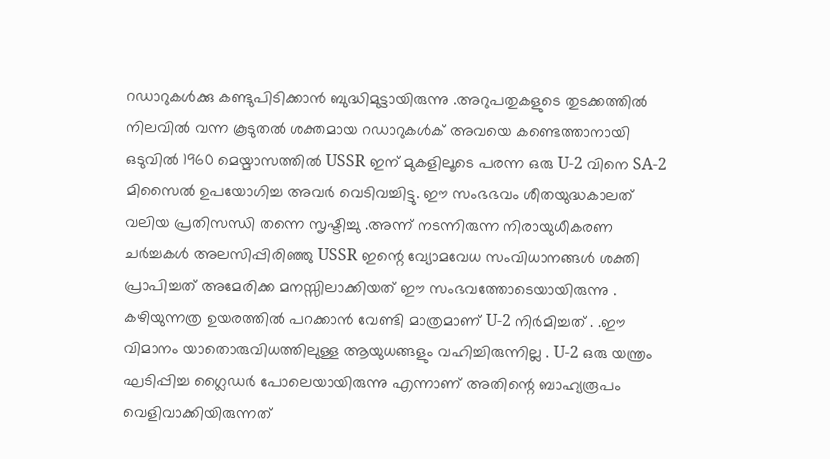റഡാറുകൾക്കു കണ്ടുപിടിക്കാൻ ബുദ്ധിമുട്ടായിരുന്നു .അറുപതുകളുടെ തുടക്കത്തിൽ നിലവിൽ വന്ന കൂടുതൽ ശക്തമായ റഡാറുകൾക് അവയെ കണ്ടെത്താനായി ഒടുവിൽ 1960 മെയ്മാസത്തിൽ USSR ഇന് മുകളിലൂടെ പരന്ന ഒരു U-2 വിനെ SA-2 മിസൈൽ ഉപയോഗിച്ച അവർ വെടിവച്ചിട്ടു. ഈ സംഭഭവം ശീതയുദ്ധകാലത് വലിയ പ്രതിസന്ധി തന്നെ സൃഷ്ടിച്ചു .അന്ന് നടന്നിരുന്ന നിരായുധീകരണ ചർച്ചകൾ അലസിപ്പിരിഞ്ഞു USSR ഇന്റെ വ്യോമവേധ സംവിധാനങ്ങൾ ശക്തി പ്രാപിച്ചത് അമേരിക്ക മനസ്സിലാക്കിയത് ഈ സംഭവത്തോടെയായിരുന്നു . കഴിയുന്നത്ര ഉയരത്തിൽ പറക്കാൻ വേണ്ടി മാത്രമാണ് U-2 നിർമിച്ചത് . .ഈ വിമാനം യാതൊരുവിധത്തിലുള്ള ആയുധങ്ങളും വഹിച്ചിരുന്നില്ല . U-2 ഒരു യന്ത്രം ഘടിപ്പിച്ച ഗ്ലൈഡർ പോലെയായിരുന്നു എന്നാണ് അതിന്റെ ബാഹ്യരൂപം വെളിവാക്കിയിരുന്നത്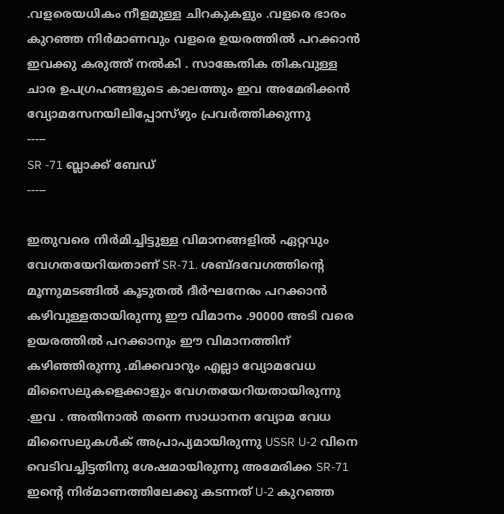.വളരെയധികം നീളമുള്ള ചിറകുകളും .വളരെ ഭാരം കുറഞ്ഞ നിർമാണവും വളരെ ഉയരത്തിൽ പറക്കാൻ ഇവക്കു കരുത്ത് നൽകി . സാങ്കേതിക തികവുള്ള ചാര ഉപഗ്രഹങ്ങളുടെ കാലത്തും ഇവ അമേരിക്കൻ വ്യോമസേനയിലിപ്പോസ്ഴും പ്രവർത്തിക്കുന്നു
-----
SR -71 ബ്ലാക്ക് ബേഡ്
-----

ഇതുവരെ നിർമിച്ചിട്ടുള്ള വിമാനങ്ങളിൽ ഏറ്റവും വേഗതയേറിയതാണ് SR-71. ശബ്ദവേഗത്തിന്റെ മൂന്നുമടങ്ങിൽ കൂടുതൽ ദീർഘനേരം പറക്കാൻ കഴിവുള്ളതായിരുന്നു ഈ വിമാനം .90000 അടി വരെ ഉയരത്തിൽ പറക്കാനും ഈ വിമാനത്തിന് കഴിഞ്ഞിരുന്നു .മിക്കവാറും എല്ലാ വ്യോമവേധ മിസൈലുകളെക്കാളും വേഗതയേറിയതായിരുന്നു .ഇവ . അതിനാൽ തന്നെ സാധാനന വ്യോമ വേധ മിസൈലുകൾക് അപ്രാപ്യമായിരുന്നു USSR U-2 വിനെ വെടിവച്ചിട്ടതിനു ശേഷമായിരുന്നു അമേരിക്ക SR-71 ഇന്റെ നിര്മാണത്തിലേക്കു കടന്നത് U-2 കുറഞ്ഞ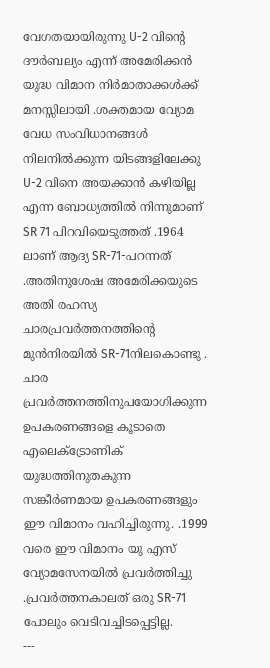വേഗതയായിരുന്നു U-2 വിന്റെ ദൗർബല്യം എന്ന് അമേരിക്കൻ യുദ്ധ വിമാന നിർമാതാക്കൾക്ക് മനസ്സിലായി .ശക്തമായ വ്യോമ വേധ സംവിധാനങ്ങൾ നിലനിൽക്കുന്ന യിടങ്ങളിലേക്കു U-2 വിനെ അയക്കാൻ കഴിയില്ല എന്ന ബോധ്യത്തിൽ നിന്നുമാണ് SR 71 പിറവിയെടുത്തത് .1964 ലാണ് ആദ്യ SR-71-പറന്നത് .അതിനുശേഷ അമേരിക്കയുടെ അതി രഹസ്യ ചാരപ്രവർത്തനത്തിന്റെ മുൻനിരയിൽ SR-71നിലകൊണ്ടു . ചാര പ്രവർത്തനത്തിനുപയോഗിക്കുന്ന ഉപകരണങ്ങളെ കൂടാതെ എലെക്ട്രോണിക് യുദ്ധത്തിനുതകുന്ന സങ്കീർണമായ ഉപകരണങ്ങളും ഈ വിമാനം വഹിച്ചിരുന്നു. .1999 വരെ ഈ വിമാനം യു എസ് വ്യോമസേനയിൽ പ്രവർത്തിച്ചു .പ്രവർത്തനകാലത് ഒരു SR-71 പോലും വെടിവച്ചിടപ്പെട്ടില്ല.
---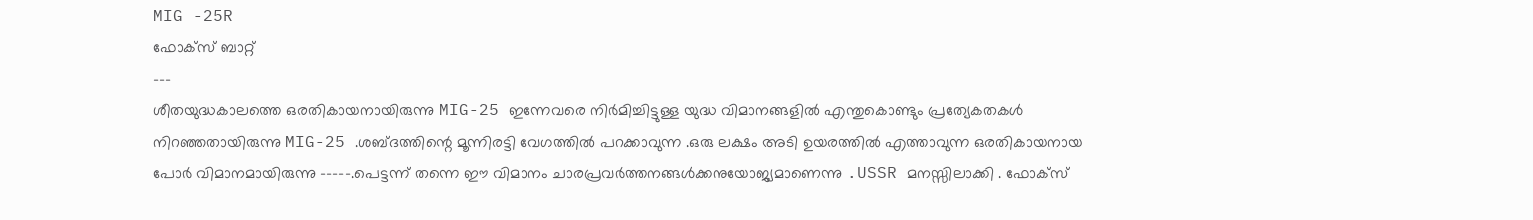MIG -25R
ഫോക്സ് ബാറ്റ്
---
ശീതയുദ്ധകാലത്തെ ഒരതികായനായിരുന്നു MIG-25 ഇന്നേവരെ നിർമിച്ചിട്ടുള്ള യുദ്ധ വിമാനങ്ങളിൽ എന്തുകൊണ്ടും പ്രത്യേകതകൾ നിറഞ്ഞതായിരുന്നു MIG-25 .ശബ്ദത്തിന്റെ മൂന്നിരട്ടി വേഗത്തിൽ പറക്കാവുന്ന .ഒരു ലക്ഷം അടി ഉയരത്തിൽ എത്താവുന്ന ഒരതികായനായ പോർ വിമാനമായിരുന്നു -----.പെട്ടന്ന് തന്നെ ഈ വിമാനം ചാരപ്രവർത്തനങ്ങൾക്കനുയോജ്യമാണെന്നു .USSR മനസ്സിലാക്കി . ഫോക്സ്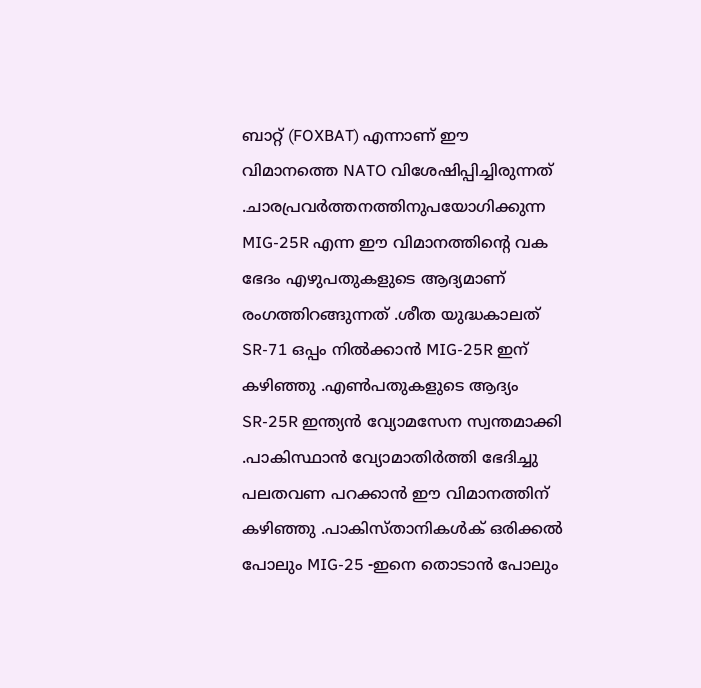ബാറ്റ് (FOXBAT) എന്നാണ് ഈ വിമാനത്തെ NATO വിശേഷിപ്പിച്ചിരുന്നത് .ചാരപ്രവർത്തനത്തിനുപയോഗിക്കുന്ന MIG-25R എന്ന ഈ വിമാനത്തിന്റെ വക ഭേദം എഴുപതുകളുടെ ആദ്യമാണ് രംഗത്തിറങ്ങുന്നത് .ശീത യുദ്ധകാലത് SR-71 ഒപ്പം നിൽക്കാൻ MIG-25R ഇന് കഴിഞ്ഞു .എൺപതുകളുടെ ആദ്യം SR-25R ഇന്ത്യൻ വ്യോമസേന സ്വന്തമാക്കി .പാകിസ്ഥാൻ വ്യോമാതിർത്തി ഭേദിച്ചു പലതവണ പറക്കാൻ ഈ വിമാനത്തിന് കഴിഞ്ഞു .പാകിസ്താനികൾക് ഒരിക്കൽ പോലും MIG-25 -ഇനെ തൊടാൻ പോലും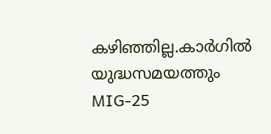കഴിഞ്ഞില്ല.കാർഗിൽ യുദ്ധസമയത്തും MIG-25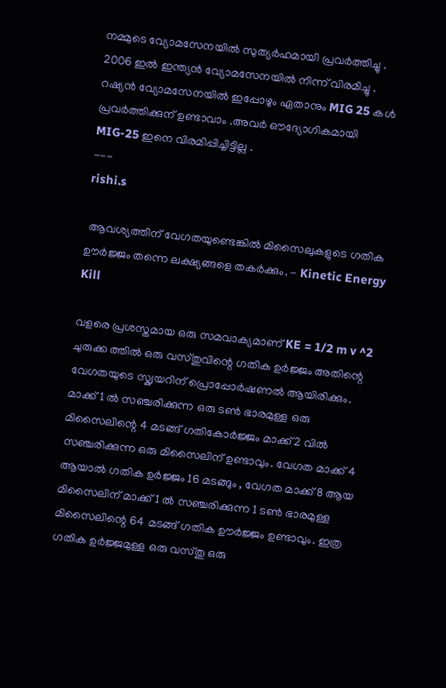നമ്മുടെ വ്യോമസേനയിൽ സുത്യർഹമായി പ്രവർത്തിച്ചു . 2006 ഇൽ ഇന്ത്യൻ വ്യോമസേനയിൽ നിന്ന് വിരമിച്ചു . റഷ്യൻ വ്യോമസേനയിൽ ഇപ്പോഴും ഏതാനും MIG 25 കൾ പ്രവർത്തിക്കുന് ഉണ്ടാവാം .അവർ ഔദ്യോഗികമായി MIG-25 ഇനെ വിരമിപ്പിച്ചിട്ടില്ല .
---
rishi.s

 ആവശ്യത്തിന് വേഗതയുണ്ടെങ്കിൽ മിസൈലുകളുടെ ഗതിക ഊർജ്ജം തന്നെ ലക്ഷ്യങ്ങളെ തകർക്കും. - Kinetic Energy Kill

വളരെ പ്രശസ്തമായ ഒരു സമവാക്യമാണ് KE = 1/2 m v ^2 ചുരുക്ക ത്തിൽ ഒരു വസ്തുവിന്റെ ഗതിക ഉർജ്ജം അതിന്റെ വേഗതയുടെ സ്ക്വയറിന് പ്രൊപ്പോർഷണൽ ആയിരിക്കും. മാക്ക് 1 ൽ സഞ്ചരിക്കുന്ന ഒരു ടൺ ഭാരമുള്ള ഒരു മിസൈലിന്റെ 4 മടങ്ങ് ഗതികോർജ്ജം മാക്ക് 2 വിൽ സഞ്ചരിക്കുന്ന ഒരു മിസൈലിന് ഉണ്ടാവും. വേഗത മാക്ക് 4 ആയാൽ ഗതിക ഉർജ്ജം 16 മടങ്ങും , വേഗത മാക്ക് 8 ആയ മിസൈലിന് മാക്ക് 1 ൽ സഞ്ചരിക്കുന്ന 1 ടൺ ഭാരമുള്ള മിസൈലിന്റെ 64 മടങ്ങ് ഗതിക ഊർജ്ജം ഉണ്ടാവും. ഇത്ര ഗതിക ഉർജ്ജമുള്ള ഒരു വസ്തു ഒരു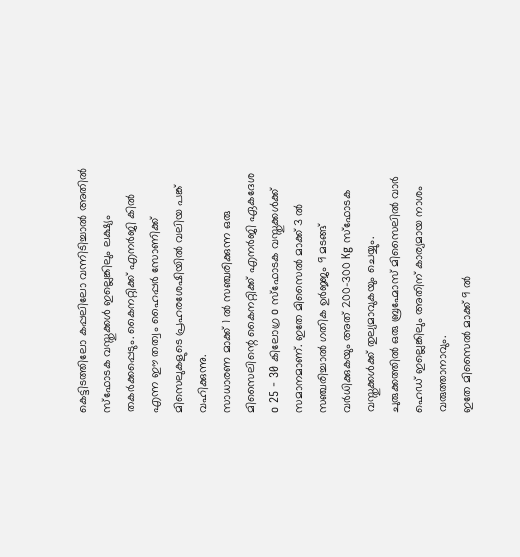കെട്ടിടത്തിലോ കപ്പലിലോ വന്നിടിച്ചാൽ അതിൽ സ്ഫോടക വസ്തുക്കൾ ഇല്ലെങ്കിലും ലക്ഷ്യം തകർക്കപ്പെടും. കൈനറ്റിക്ക് എനർജി കിൽ എന്ന ഈ തത്വം ഹൈപ്പർ സോണിക്ക് മിസെലുകളുടെ പ്രഹരശേഷിയിൽ വലിയ പങ്ക് വഹിക്കുന്നു.
സാധാരണ മാക്ക് 1 ൽ സഞ്ചരിക്കുന്ന ഒരു മിസൈലിന്റെ കൈനറ്റിക്ക് എനർജി ഏകദേശ o 25 - 30 കിലോഗ്ര o സ്‌ഫോടക വസ്തുക്കൾക്ക് സമാനമാണ്. ഇതേ മിസൈൽ മാക്ക് 3 ൽ സഞ്ചരിച്ചാൽ ഗതിക ഉർജ്ജം 9 മടങ്ങ് വർധിക്കുകയും അത് 200-300 Kg സ്ഫോടക വസ്തുക്കൾക്ക് തുല്യമാവുകയും ചെയ്യും.
ചുരുക്കത്തിൽ ഒരു ബ്രഹ്മോസ് മിസൈലിൽ വാർ ഹെഡ് ഇല്ലെങ്കിലും അതിന് കാര്യമായ നാശം വരുത്താനാവും.
ഇതേ മിസൈൽ മാക്ക് 9 ൽ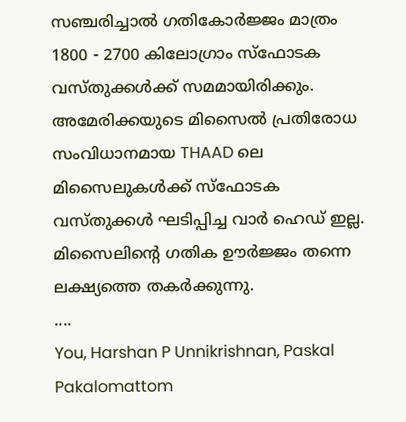സഞ്ചരിച്ചാൽ ഗതികോർജ്ജം മാത്രം 1800 - 2700 കിലോഗ്രാം സ്ഫോടക വസ്തുക്കൾക്ക് സമമായിരിക്കും.
അമേരിക്കയുടെ മിസൈൽ പ്രതിരോധ സംവിധാനമായ THAAD ലെ മിസൈലുകൾക്ക് സ്ഫോടക വസ്തുക്കൾ ഘടിപ്പിച്ച വാർ ഹെഡ് ഇല്ല. മിസൈലിന്റെ ഗതിക ഊർജ്ജം തന്നെ ലക്ഷ്യത്തെ തകർക്കുന്നു.
....
You, Harshan P Unnikrishnan, Paskal Pakalomattom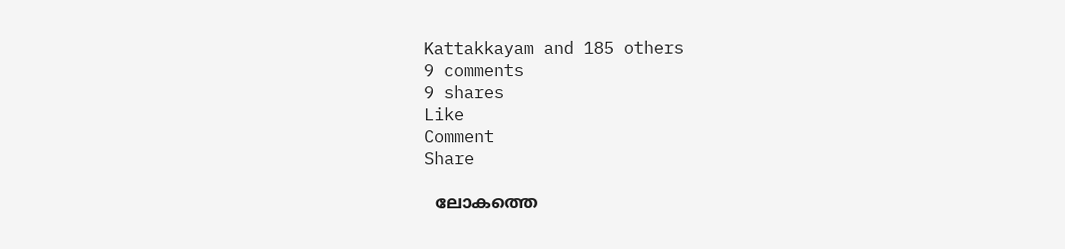Kattakkayam and 185 others
9 comments
9 shares
Like
Comment
Share

  ലോകത്തെ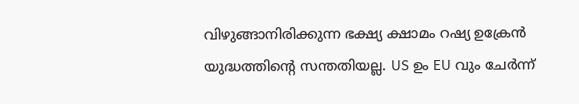വിഴുങ്ങാനിരിക്കുന്ന ഭക്ഷ്യ ക്ഷാമം റഷ്യ ഉക്രേൻ യുദ്ധത്തിന്റെ സന്തതിയല്ല. US ഉം EU വും ചേർന്ന്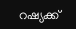റഷ്യക്ക്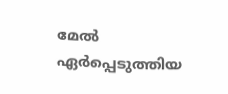മേൽ ഏർപ്പെടുത്തിയ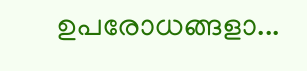ഉപരോധങ്ങളാ...